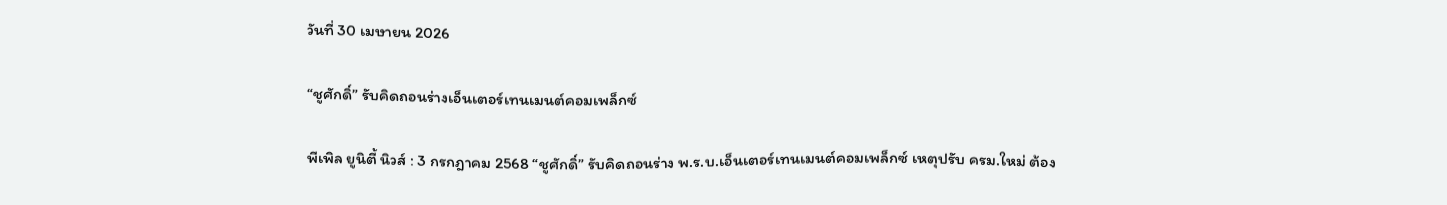วันที่ 30 เมษายน 2026

“ชูศักดิ์” รับคิดถอนร่างเอ็นเตอร์เทนเมนต์คอมเพล็กซ์

พีเพิล ยูนิตี้ นิวส์ : 3 กรกฎาคม 2568 “ชูศักดิ์” รับคิดถอนร่าง พ.ร.บ.เอ็นเตอร์เทนเมนต์คอมเพล็กซ์ เหตุปรับ ครม.ใหม่ ต้อง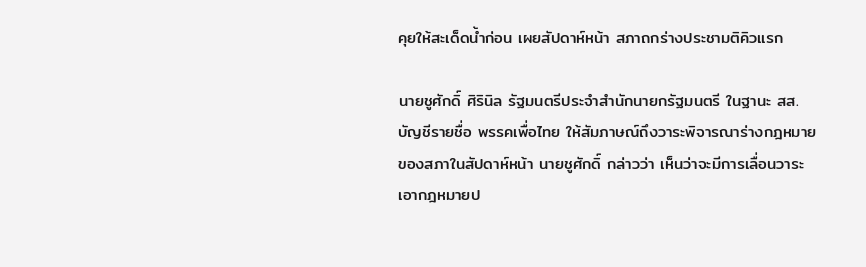คุยให้สะเด็ดน้ำก่อน เผยสัปดาห์หน้า สภาถกร่างประชามติคิวแรก

นายชูศักดิ์ ศิรินิล รัฐมนตรีประจำสำนักนายกรัฐมนตรี ในฐานะ สส. บัญชีรายชื่อ พรรคเพื่อไทย ให้สัมภาษณ์ถึงวาระพิจารณาร่างกฎหมายของสภาในสัปดาห์หน้า นายชูศักดิ์ กล่าวว่า เห็นว่าจะมีการเลื่อนวาระเอากฎหมายป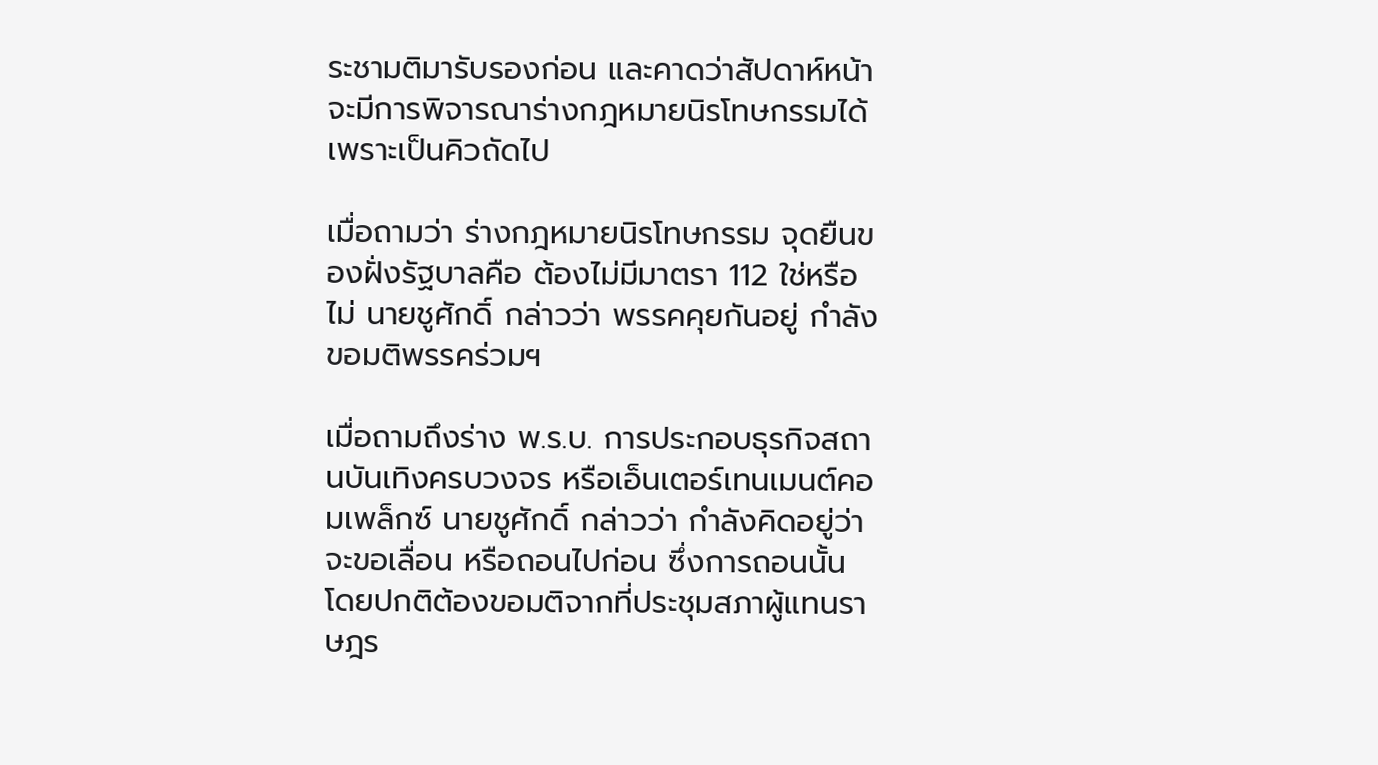ระชามติมารับรองก่อน และคาดว่าสัปดาห์หน้าจะมีการพิจารณาร่างกฎหมายนิรโทษกรรมได้ เพราะเป็นคิวถัดไป

เมื่อถามว่า ร่างกฎหมายนิรโทษกรรม จุดยืนของฝั่งรัฐบาลคือ ต้องไม่มีมาตรา 112 ใช่หรือไม่ นายชูศักดิ์ กล่าวว่า พรรคคุยกันอยู่ กำลังขอมติพรรคร่วมฯ

เมื่อถามถึงร่าง พ.ร.บ. การประกอบธุรกิจสถานบันเทิงครบวงจร หรือเอ็นเตอร์เทนเมนต์คอมเพล็กซ์ นายชูศักดิ์ กล่าวว่า กำลังคิดอยู่ว่าจะขอเลื่อน หรือถอนไปก่อน ซึ่งการถอนนั้น โดยปกติต้องขอมติจากที่ประชุมสภาผู้แทนราษฎร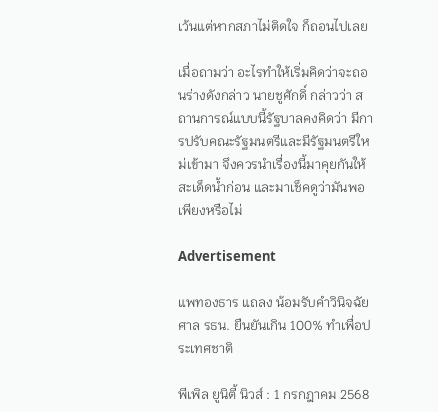เว้นแต่หากสภาไม่ติดใจ ก็ถอนไปเลย

เมื่อถามว่า อะไรทำให้เริ่มคิดว่าจะถอนร่างดังกล่าว นายชูศักดิ์ กล่าวว่า สถานการณ์แบบนี้รัฐบาลคงคิดว่า มีการปรับคณะรัฐมนตรีและมีรัฐมนตรีใหม่เข้ามา จึงควรนำเรื่องนี้มาคุยกันให้สะเด็ดน้ำก่อน และมาเช็คดูว่ามันพอเพียงหรือไม่

Advertisement

แพทองธาร แถลง น้อมรับคำวินิจฉัยศาล รธน. ยืนยันเกิน 100% ทำเพื่อประเทศชาติ

พีเพิล ยูนิตี้ นิวส์ : 1 กรกฎาคม 2568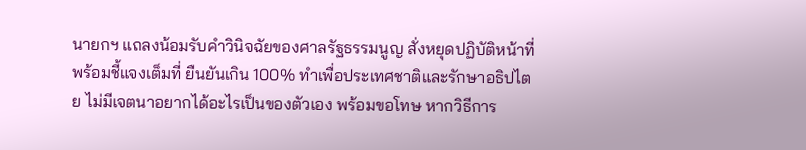นายกฯ แถลงน้อมรับคำวินิจฉัยของศาลรัฐธรรมนูญ สั่งหยุดปฏิบัติหน้าที่ พร้อมชี้แจงเต็มที่ ยืนยันเกิน 100% ทำเพื่อประเทศชาติและรักษาอธิปไตย ไม่มีเจตนาอยากได้อะไรเป็นของตัวเอง พร้อมขอโทษ หากวิธีการ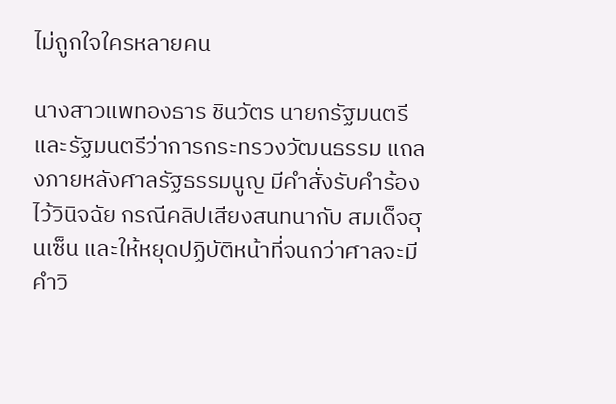ไม่ถูกใจใครหลายคน

นางสาวแพทองธาร ชินวัตร นายกรัฐมนตรีและรัฐมนตรีว่าการกระทรวงวัฒนธรรม แถลงภายหลังศาลรัฐธรรมนูญ มีคำสั่งรับคำร้องไว้วินิจฉัย กรณีคลิปเสียงสนทนากับ สมเด็จฮุนเซ็น และให้หยุดปฏิบัติหน้าที่จนกว่าศาลจะมีคำวิ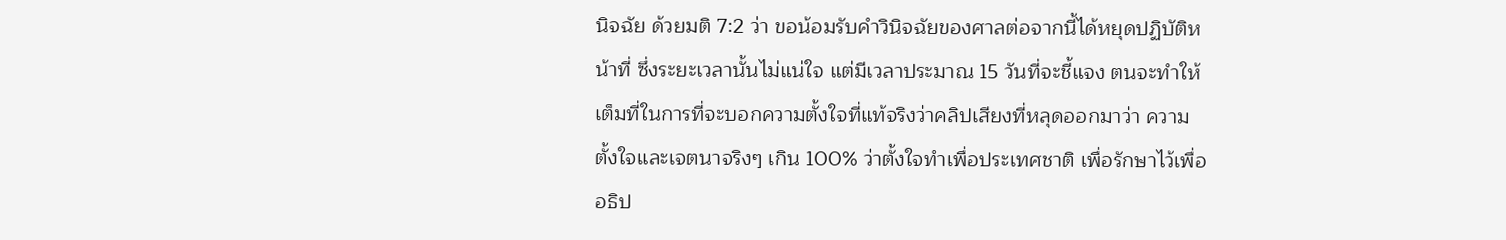นิจฉัย ด้วยมติ 7:2 ว่า ขอน้อมรับคำวินิจฉัยของศาลต่อจากนี้ได้หยุดปฏิบัติหน้าที่ ซึ่งระยะเวลานั้นไม่แน่ใจ แต่มีเวลาประมาณ 15 วันที่จะชี้แจง ตนจะทำให้เต็มที่ในการที่จะบอกความตั้งใจที่แท้จริงว่าคลิปเสียงที่หลุดออกมาว่า ความตั้งใจและเจตนาจริงๆ เกิน 100% ว่าตั้งใจทำเพื่อประเทศชาติ เพื่อรักษาไว้เพื่ออธิป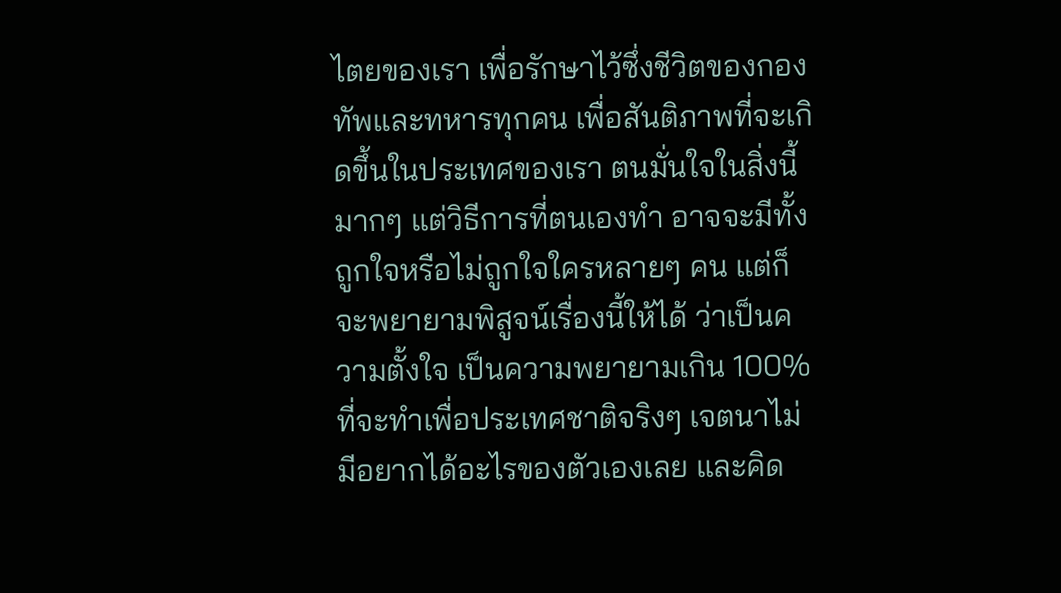ไตยของเรา เพื่อรักษาไว้ซึ่งชีวิตของกองทัพและทหารทุกคน เพื่อสันติภาพที่จะเกิดขึ้นในประเทศของเรา ตนมั่นใจในสิ่งนี้มากๆ แต่วิธีการที่ตนเองทำ อาจจะมีทั้งถูกใจหรือไม่ถูกใจใครหลายๆ คน แต่ก็จะพยายามพิสูจน์เรื่องนี้ให้ได้ ว่าเป็นความตั้งใจ เป็นความพยายามเกิน 100% ที่จะทำเพื่อประเทศชาติจริงๆ เจตนาไม่มีอยากได้อะไรของตัวเองเลย และคิด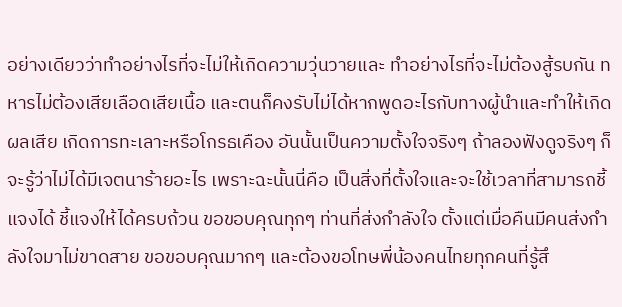อย่างเดียวว่าทำอย่างไรที่จะไม่ให้เกิดความวุ่นวายและ ทำอย่างไรที่จะไม่ต้องสู้รบกัน ทหารไม่ต้องเสียเลือดเสียเนื้อ และตนก็คงรับไม่ได้หากพูดอะไรกับทางผู้นำและทำให้เกิดผลเสีย เกิดการทะเลาะหรือโกรธเคือง อันนั้นเป็นความตั้งใจจริงๆ ถ้าลองฟังดูจริงๆ ก็จะรู้ว่าไม่ได้มีเจตนาร้ายอะไร เพราะฉะนั้นนี่คือ เป็นสิ่งที่ตั้งใจและจะใช้เวลาที่สามารถชี้แจงได้ ชี้แจงให้ได้ครบถ้วน ขอขอบคุณทุกๆ ท่านที่ส่งกำลังใจ ตั้งแต่เมื่อคืนมีคนส่งกำลังใจมาไม่ขาดสาย ขอขอบคุณมากๆ และต้องขอโทษพี่น้องคนไทยทุกคนที่รู้สึ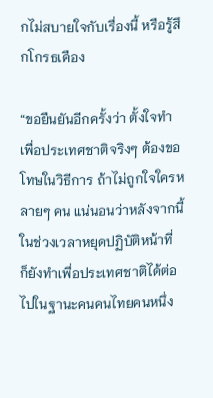กไม่สบายใจกับเรื่องนี้ หรือรู้สึกโกรธเคือง

“ขอยืนยันอีกครั้งว่า ตั้งใจทำเพื่อประเทศชาติจริงๆ ต้องขอโทษในวิธีการ ถ้าไม่ถูกใจใครหลายๆ คน แน่นอนว่าหลังจากนี้ ในช่วงเวลาหยุดปฏิบัติหน้าที่ ก็ยังทำเพื่อประเทศชาติได้ต่อไปในฐานะคนคนไทยคนหนึ่ง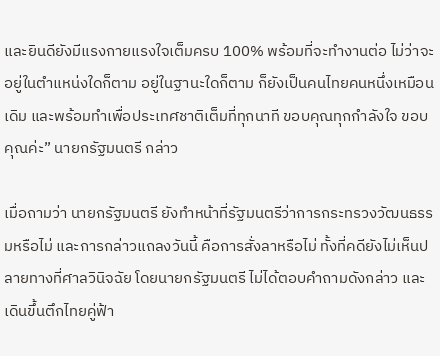และยินดียังมีแรงกายแรงใจเต็มครบ 100% พร้อมที่จะทำงานต่อ ไม่ว่าจะอยู่ในตำแหน่งใดก็ตาม อยู่ในฐานะใดก็ตาม ก็ยังเป็นคนไทยคนหนึ่งเหมือนเดิม และพร้อมทำเพื่อประเทศชาติเต็มที่ทุกนาที ขอบคุณทุกกำลังใจ ขอบคุณค่ะ” นายกรัฐมนตรี กล่าว

เมื่อถามว่า นายกรัฐมนตรี ยังทำหน้าที่รัฐมนตรีว่าการกระทรวงวัฒนธรรมหรือไม่ และการกล่าวแถลงวันนี้ คือการสั่งลาหรือไม่ ทั้งที่คดียังไม่เห็นปลายทางที่ศาลวินิจฉัย โดยนายกรัฐมนตรี ไม่ได้ตอบคำถามดังกล่าว และเดินขึ้นตึกไทยคู่ฟ้า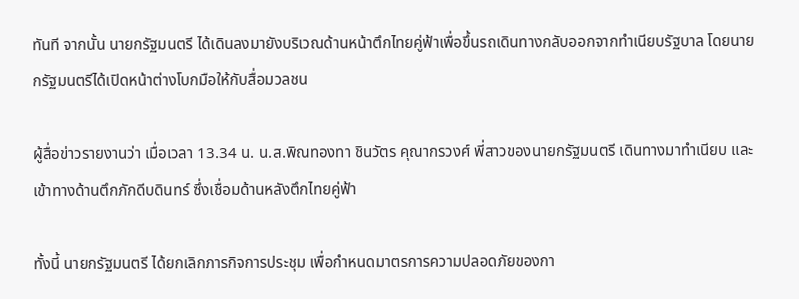ทันที จากนั้น นายกรัฐมนตรี ได้เดินลงมายังบริเวณด้านหน้าตึกไทยคู่ฟ้าเพื่อขึ้นรถเดินทางกลับออกจากทำเนียบรัฐบาล โดยนายกรัฐมนตรีได้เปิดหน้าต่างโบกมือให้กับสื่อมวลชน

ผู้สื่อข่าวรายงานว่า เมื่อเวลา 13.34 น. น.ส.พิณทองทา ชินวัตร คุณากรวงศ์ พี่สาวของนายกรัฐมนตรี เดินทางมาทำเนียบ และเข้าทางด้านตึกภักดีบดินทร์ ซึ่งเชื่อมด้านหลังตึกไทยคู่ฟ้า

ทั้งนี้ นายกรัฐมนตรี ได้ยกเลิกภารกิจการประชุม เพื่อกำหนดมาตรการความปลอดภัยของกา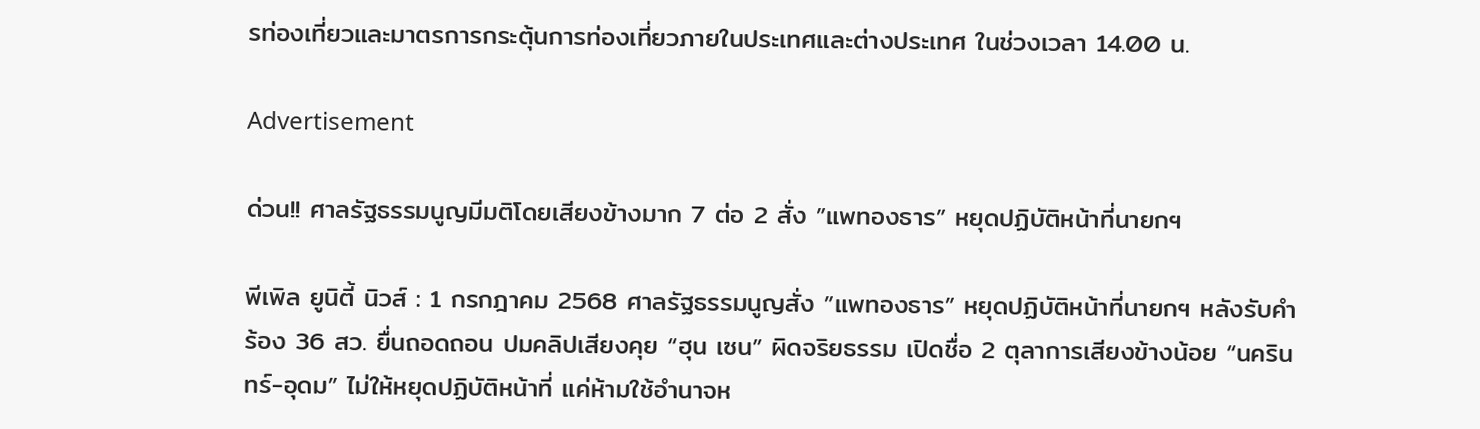รท่องเที่ยวและมาตรการกระตุ้นการท่องเที่ยวภายในประเทศและต่างประเทศ ในช่วงเวลา 14.00 น.

Advertisement

ด่วน!! ศาลรัฐธรรมนูญมีมติโดยเสียงข้างมาก 7 ต่อ 2 สั่ง ”แพทองธาร” หยุดปฏิบัติหน้าที่นายกฯ

พีเพิล ยูนิตี้ นิวส์ : 1 กรกฎาคม 2568 ศาลรัฐธรรมนูญสั่ง ”แพทองธาร” หยุดปฏิบัติหน้าที่นายกฯ หลังรับคำร้อง 36 สว. ยื่นถอดถอน ปมคลิปเสียงคุย “ฮุน เซน” ผิดจริยธรรม เปิดชื่อ 2 ตุลาการเสียงข้างน้อย “นครินทร์-อุดม” ไม่ให้หยุดปฏิบัติหน้าที่ แค่ห้ามใช้อำนาจห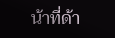น้าที่ด้า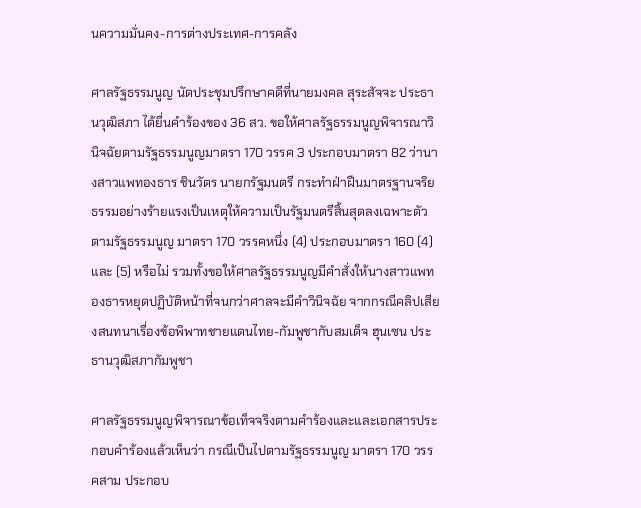นความมั่นคง-การต่างประเทศ-การคลัง

ศาลรัฐธรรมนูญ นัดประชุมปรึกษาคดีที่นายมงคล สุระสัจจะ ประธานวุฒิสภา ได้ยื่นคำร้องของ 36 สว. ขอให้ศาลรัฐธรรมนูญพิจารณาวินิจฉัยตามรัฐธรรมนูญมาตรา 170 วรรค 3 ประกอบมาตรา 82 ว่านางสาวแพทองธาร ชินวัตร นายกรัฐมนตรี กระทำฝ่าฝืนมาตรฐานจริยธรรมอย่างร้ายแรงเป็นเหตุให้ความเป็นรัฐมนตรีสิ้นสุดลงเฉพาะตัว ตามรัฐธรรมนูญ มาตรา 170 วรรคหนึ่ง (4) ประกอบมาตรา 160 (4) และ (5) หรือไม่ รวมทั้งขอให้ศาลรัฐธรรมนูญมีคำสั่งให้นางสาวแพทองธารหยุดปฏิบัติหน้าที่จนกว่าศาลจะมีคำวินิจฉัย จากกรณีคลิปเสียงสนทนาเรื่องข้อพิพาทชายแดนไทย-กัมพูชากับสมเด็จ ฮุนเซน ประธานวุฒิสภากัมพูชา

ศาลรัฐธรรมนูญพิจารณาข้อเท็จจริงตามคำร้องและและเอกสารประกอบคำร้องแล้วเห็นว่า กรณีเป็นไปตามรัฐธรรมนูญ มาตรา 170 วรรคสาม ประกอบ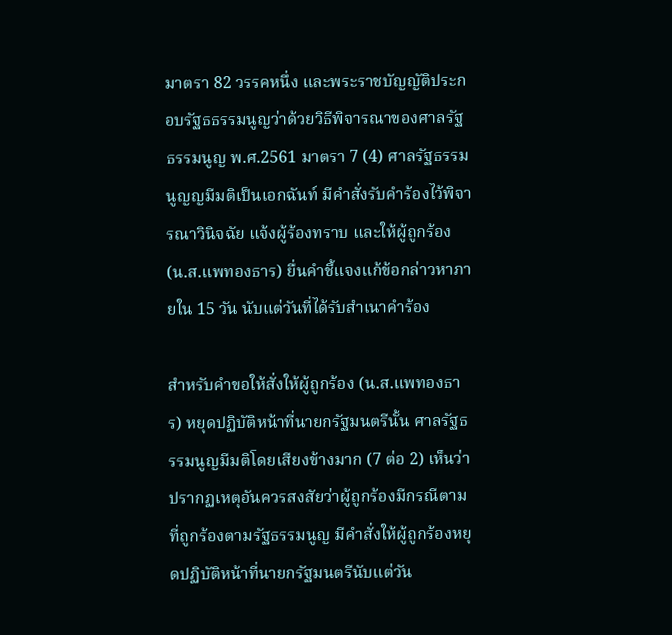มาตรา 82 วรรคหนึ่ง และพระราชบัญญัติประกอบรัฐธธรรมนูญว่าด้วยวิธีพิจารณาของศาลรัฐธรรมนูญ พ.ศ.2561 มาตรา 7 (4) ศาลรัฐธรรมนูญญมีมติเป็นเอกฉันท์ มีคำสั่งรับคำร้องไว้พิจารณาวินิจฉัย แจ้งผู้ร้องทราบ และให้ผู้ถูกร้อง (น.ส.แพทองธาร) ยื่นคำชี้แจงแก้ข้อกล่าวหาภายใน 15 วัน นับแต่วันที่ได้รับสำเนาคำร้อง

สำหรับคำขอให้สั่งให้ผู้ถูกร้อง (น.ส.แพทองธาร) หยุดปฏิบัติหน้าที่นายกรัฐมนตรีนั้น ศาลรัฐธรรมนูญมีมติโดยเสียงข้างมาก (7 ต่อ 2) เห็นว่า ปรากฏเหตุอันควรสงสัยว่าผู้ถูกร้องมีกรณีตามที่ถูกร้องตามรัฐธรรมนูญ มีคำสั่งให้ผู้ถูกร้องหยุดปฏิบัติหน้าที่นายกรัฐมนตรีนับแต่วัน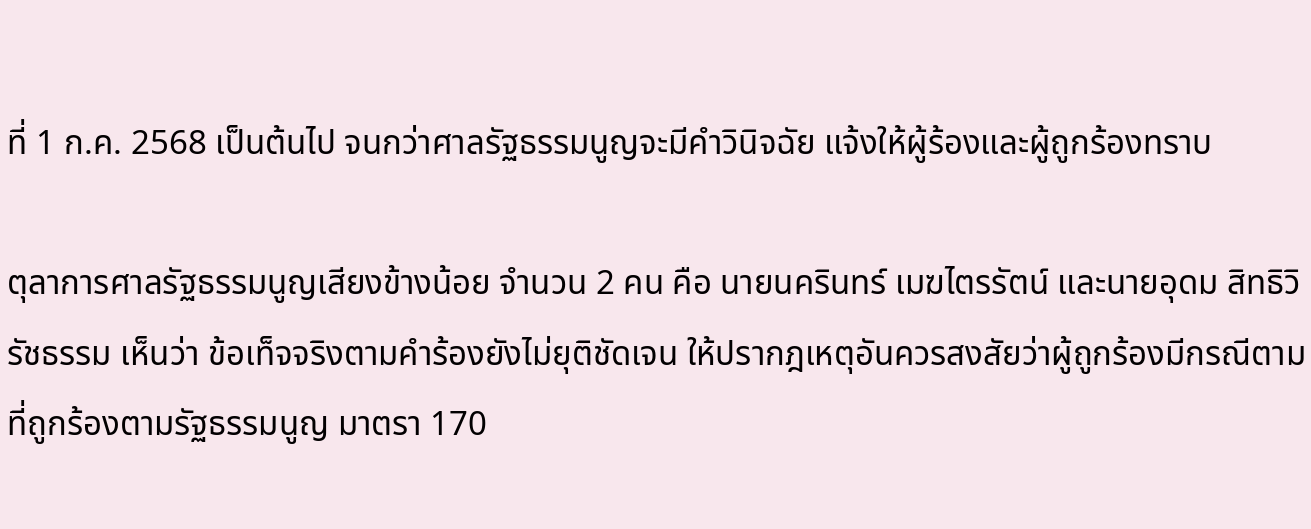ที่ 1 ก.ค. 2568 เป็นต้นไป จนกว่าศาลรัฐธรรมนูญจะมีคำวินิจฉัย แจ้งให้ผู้ร้องและผู้ถูกร้องทราบ

ตุลาการศาลรัฐธรรมนูญเสียงข้างน้อย จำนวน 2 คน คือ นายนครินทร์ เมฆไตรรัตน์ และนายอุดม สิทธิวิรัชธรรม เห็นว่า ข้อเท็จจริงตามคำร้องยังไม่ยุติชัดเจน ให้ปรากฎเหตุอันควรสงสัยว่าผู้ถูกร้องมีกรณีตามที่ถูกร้องตามรัฐธรรมนูญ มาตรา 170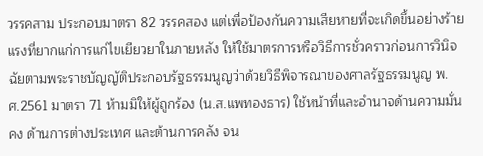วรรคสาม ประกอบมาตรา 82 วรรคสอง แต่เพื่อป้องกันความเสียหายที่จะเกิดขึ้นอย่างร้ายแรงที่ยากแก่การแก่ไขเยียวยาในภายหลัง ให้ใช้มาตรการหรือวิธีการชั่วคราวก่อนการวินิจฉัยตามพระราชบัญญัติประกอบรัฐธรรมนูญว่าด้วยวิธีพิจารณาของศาลรัฐธรรมนูญ พ.ศ.2561 มาตรา 71 ห้ามมิให้ผู้ถูกร้อง (น.ส.แพทองธาร) ใช้หน้าที่และอำนาจด้านความมั่นคง ด้านการต่างประเทศ และต้านการคลัง จน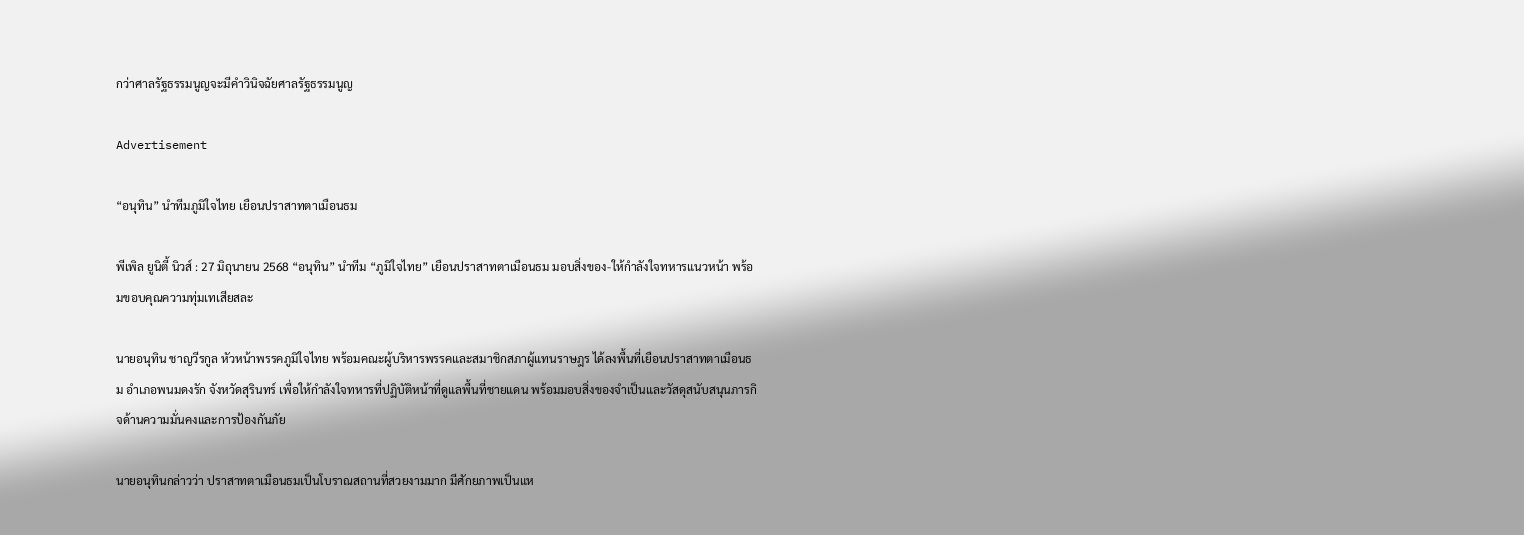กว่าศาลรัฐธรรมนูญจะมีคำวินิจฉัยศาลรัฐธรรมนูญ

Advertisement

“อนุทิน” นำทีมภูมิใจไทย เยือนปราสาทตาเมือนธม

พีเพิล ยูนิตี้ นิวส์ : 27 มิถุนายน 2568 “อนุทิน” นำทีม “ภูมิใจไทย” เยือนปราสาทตาเมือนธม มอบสิ่งของ-ให้กำลังใจทหารแนวหน้า พร้อมขอบคุณความทุ่มเทเสียสละ

นายอนุทิน ชาญวีรกูล หัวหน้าพรรคภูมิใจไทย พร้อมคณะผู้บริหารพรรคและสมาชิกสภาผู้แทนราษฎร ได้ลงพื้นที่เยือนปราสาทตาเมือนธม อำเภอพนมดงรัก จังหวัดสุรินทร์ เพื่อให้กำลังใจทหารที่ปฏิบัติหน้าที่ดูแลพื้นที่ชายแดน พร้อมมอบสิ่งของจำเป็นและวัสดุสนับสนุนภารกิจด้านความมั่นคงและการป้องกันภัย

นายอนุทินกล่าวว่า ปราสาทตาเมือนธมเป็นโบราณสถานที่สวยงามมาก มีศักยภาพเป็นแห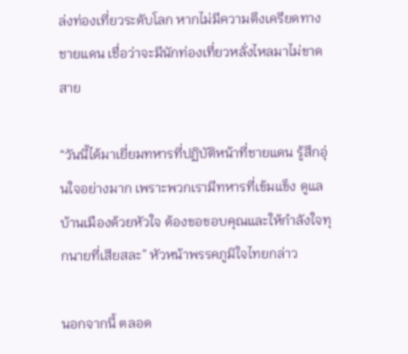ล่งท่องเที่ยวระดับโลก หากไม่มีความตึงเครียดทางชายแดน เชื่อว่าจะมีนักท่องเที่ยวหลั่งไหลมาไม่ขาดสาย

“วันนี้ได้มาเยี่ยมทหารที่ปฏิบัติหน้าที่ชายแดน รู้สึกอุ่นใจอย่างมาก เพราะพวกเรามีทหารที่เข้มแข็ง ดูแลบ้านเมืองด้วยหัวใจ ต้องขอขอบคุณและให้กำลังใจทุกนายที่เสียสละ” หัวหน้าพรรคภูมิใจไทยกล่าว

นอกจากนี้ ตลอด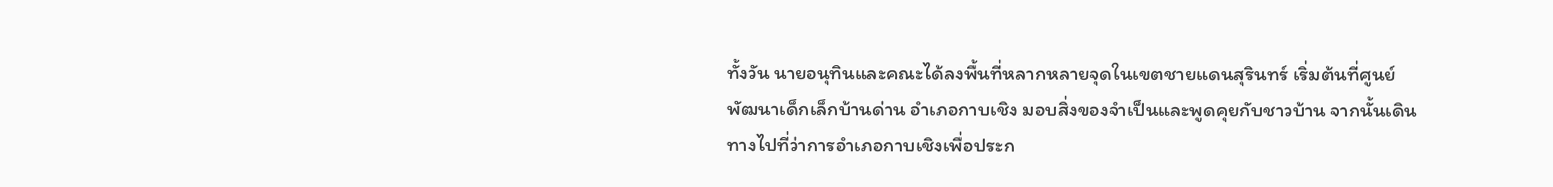ทั้งวัน นายอนุทินและคณะได้ลงพื้นที่หลากหลายจุดในเขตชายแดนสุรินทร์ เริ่มต้นที่ศูนย์พัฒนาเด็กเล็กบ้านด่าน อำเภอกาบเชิง มอบสิ่งของจำเป็นและพูดคุยกับชาวบ้าน จากนั้นเดินทางไปที่ว่าการอำเภอกาบเชิงเพื่อประก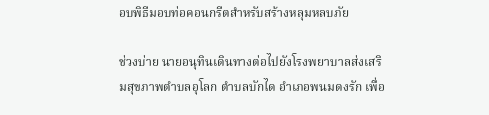อบพิธีมอบท่อคอนกรีตสำหรับสร้างหลุมหลบภัย

ช่วงบ่าย นายอนุทินเดินทางต่อไปยังโรงพยาบาลส่งเสริมสุขภาพตำบลอุโลก ตำบลบักได อำเภอพนมดงรัก เพื่อ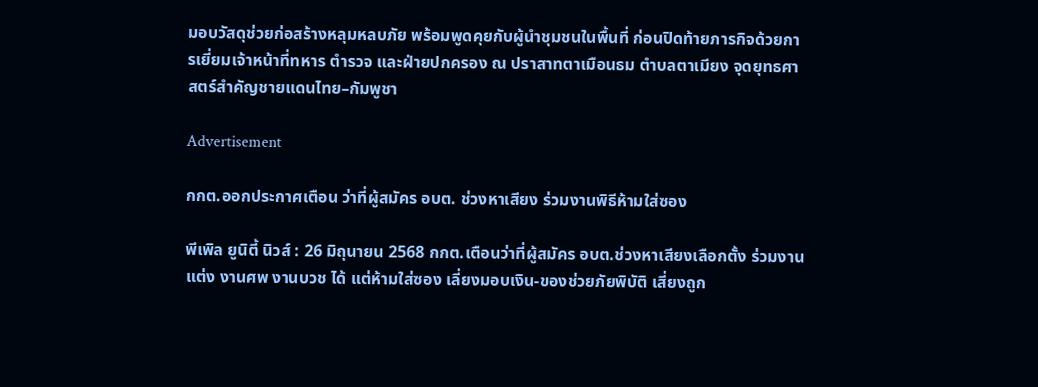มอบวัสดุช่วยก่อสร้างหลุมหลบภัย พร้อมพูดคุยกับผู้นำชุมชนในพื้นที่ ก่อนปิดท้ายภารกิจด้วยการเยี่ยมเจ้าหน้าที่ทหาร ตำรวจ และฝ่ายปกครอง ณ ปราสาทตาเมือนธม ตำบลตาเมียง จุดยุทธศาสตร์สำคัญชายแดนไทย–กัมพูชา

Advertisement

กกต.ออกประกาศเตือน ว่าที่ผู้สมัคร อบต. ช่วงหาเสียง ร่วมงานพิธีห้ามใส่ซอง

พีเพิล ยูนิตี้ นิวส์ : 26 มิถุนายน 2568 กกต.เตือนว่าที่ผู้สมัคร อบต.ช่วงหาเสียงเลือกตั้ง ร่วมงานแต่ง งานศพ งานบวช ได้ แต่ห้ามใส่ซอง เลี่ยงมอบเงิน-ของช่วยภัยพิบัติ เสี่ยงถูก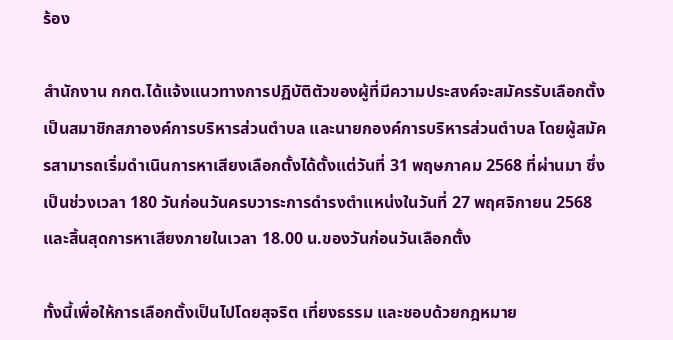ร้อง

สำนักงาน กกต.ได้แจ้งแนวทางการปฏิบัติตัวของผู้ที่มีความประสงค์จะสมัครรับเลือกตั้งเป็นสมาชิกสภาองค์การบริหารส่วนตำบล และนายกองค์การบริหารส่วนตำบล โดยผู้สมัครสามารถเริ่มดำเนินการหาเสียงเลือกตั้งได้ตั้งแต่วันที่ 31 พฤษภาคม 2568 ที่ผ่านมา ซึ่งเป็นช่วงเวลา 180 วันก่อนวันครบวาระการดำรงตำแหน่งในวันที่ 27 พฤศจิกายน 2568 และสิ้นสุดการหาเสียงภายในเวลา 18.00 น.ของวันก่อนวันเลือกตั้ง

ทั้งนี้เพื่อให้การเลือกตั้งเป็นไปโดยสุจริต เที่ยงธรรม และชอบด้วยกฎหมาย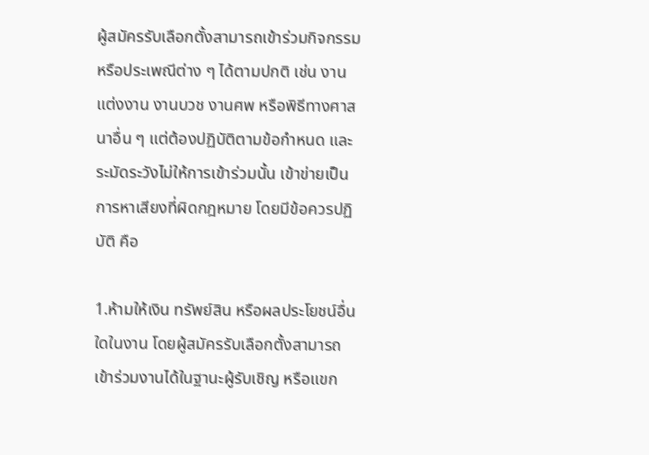ผู้สมัครรับเลือกตั้งสามารถเข้าร่วมกิจกรรมหรือประเพณีต่าง ๆ ได้ตามปกติ เช่น งานแต่งงาน งานบวช งานศพ หรือพิธีทางศาสนาอื่น ๆ แต่ต้องปฏิบัติตามข้อกำหนด และระมัดระวังไม่ให้การเข้าร่วมนั้น เข้าข่ายเป็นการหาเสียงที่ผิดกฎหมาย โดยมีข้อควรปฏิบัติ คือ

1.ห้ามให้เงิน ทรัพย์สิน หรือผลประโยชน์อื่นใดในงาน โดยผู้สมัครรับเลือกตั้งสามารถเข้าร่วมงานได้ในฐานะผู้รับเชิญ หรือแขก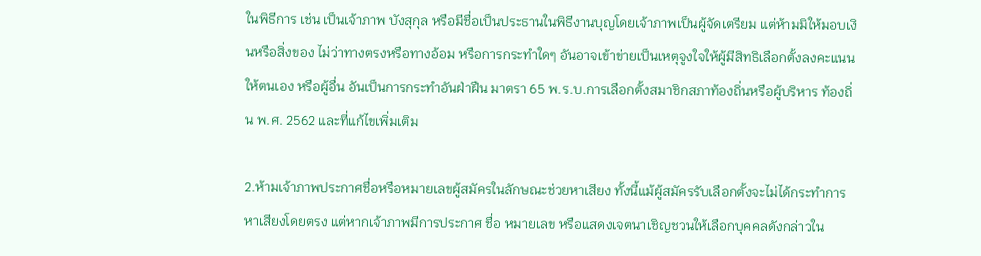ในพิธีการ เช่น เป็นเจ้าภาพ บังสุกุล หรือมีชื่อเป็นประธานในพิธีงานบุญโดยเจ้าภาพเป็นผู้จัดเตรียม แต่ห้ามมิให้มอบเงินหรือสิ่งของ ไม่ว่าทางตรงหรือทางอ้อม หรือการกระทำใดๆ อันอาจเข้าข่ายเป็นเหตุจูงใจให้ผู้มีสิทธิเลือกตั้งลงคะแนนให้ตนเอง หรือผู้อื่น อันเป็นการกระทำอันฝ่าฝืน มาตรา 65 พ.ร.บ.การเลือกตั้งสมาชิกสภาท้องถิ่นหรือผู้บริหาร ท้องถิ่น พ.ศ. 2562 และที่แก้ไขเพิ่มเติม

2.ห้ามเจ้าภาพประกาศชื่อหรือหมายเลขผู้สมัครในลักษณะช่วยหาเสียง ทั้งนี้แม้ผู้สมัครรับเลือกตั้งจะไม่ได้กระทำการหาเสียงโดยตรง แต่หากเจ้าภาพมีการประกาศ ชื่อ หมายเลข หรือแสดงเจตนาเชิญชวนให้เลือกบุคคลดังกล่าวใน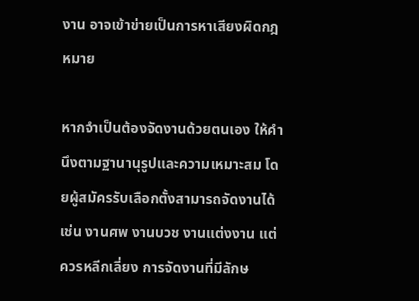งาน อาจเข้าข่ายเป็นการหาเสียงผิดกฎหมาย

หากจำเป็นต้องจัดงานด้วยตนเอง ให้คำนึงตามฐานานุรูปและความเหมาะสม โดยผู้สมัครรับเลือกตั้งสามารถจัดงานได้ เช่น งานศพ งานบวช งานแต่งงาน แต่ควรหลีกเลี่ยง การจัดงานที่มีลักษ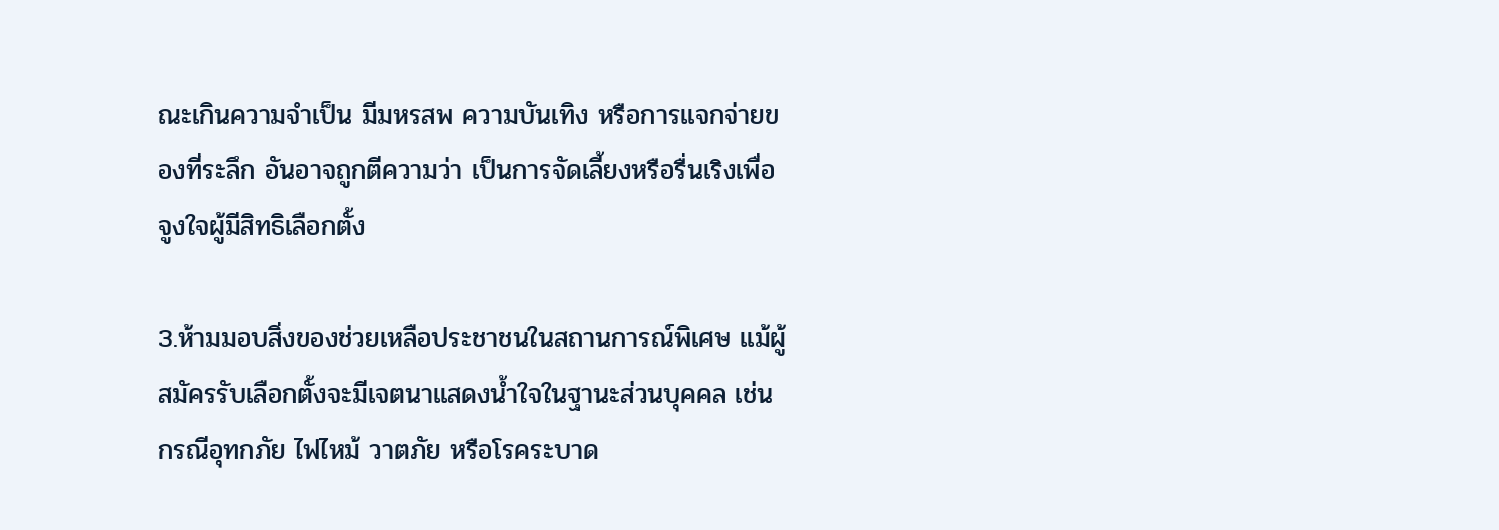ณะเกินความจำเป็น มีมหรสพ ความบันเทิง หรือการแจกจ่ายของที่ระลึก อันอาจถูกตีความว่า เป็นการจัดเลี้ยงหรือรื่นเริงเพื่อจูงใจผู้มีสิทธิเลือกตั้ง

3.ห้ามมอบสิ่งของช่วยเหลือประชาชนในสถานการณ์พิเศษ แม้ผู้สมัครรับเลือกตั้งจะมีเจตนาแสดงน้ำใจในฐานะส่วนบุคคล เช่น กรณีอุทกภัย ไฟไหม้ วาตภัย หรือโรคระบาด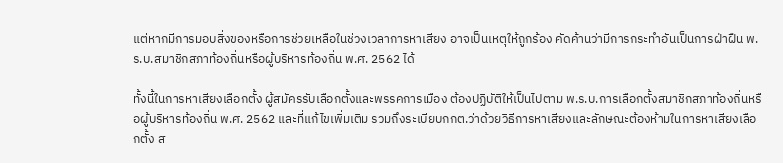แต่หากมีการมอบสิ่งของหรือการช่วยเหลือในช่วงเวลาการหาเสียง อาจเป็นเหตุให้ถูกร้อง คัดค้านว่ามีการกระทำอันเป็นการฝ่าฝืน พ.ร.บ.สมาชิกสภาท้องถิ่นหรือผู้บริหารท้องถิ่น พ.ศ. 2562 ได้

ทั้งนี้ในการหาเสียงเลือกตั้ง ผู้สมัครรับเลือกตั้งและพรรคการเมือง ต้องปฏิบัติให้เป็นไปตาม พ.ร.บ.การเลือกตั้งสมาชิกสภาท้องถิ่นหรือผู้บริหารท้องถิ่น พ.ศ. 2562 และที่แก้ไขเพิ่มเติม รวมถึงระเบียบกกต.ว่าด้วยวิธีการหาเสียงและลักษณะต้องห้ามในการหาเสียงเลือกตั้ง ส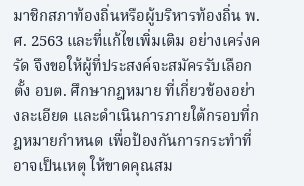มาชิกสภาท้องถิ่นหรือผู้บริหารท้องถิ่น พ.ศ. 2563 และที่แก้ไขเพิ่มเติม อย่างเคร่งครัด จึงขอให้ผู้ที่ประสงค์จะสมัครรับเลือกตั้ง อบต. ศึกษากฎหมาย ที่เกี่ยวข้องอย่างละเอียด และดำเนินการภายใต้กรอบที่กฎหมายกำหนด เพื่อป้องกันการกระทำที่อาจเป็นเหตุ ให้ขาดคุณสม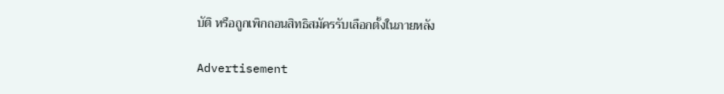บัติ หรือถูกเพิกถอนสิทธิสมัครรับเลือกตั้งในภายหลัง

Advertisement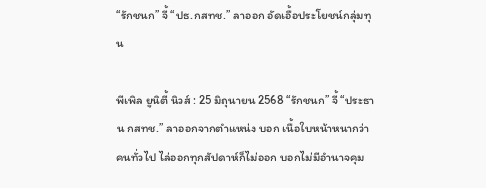“รักชนก” จี้ “ปธ.กสทช.” ลาออก อัดเอื้อประโยชน์กลุ่มทุน

พีเพิล ยูนิตี้ นิวส์ : 25 มิถุนายน 2568 “รักชนก” จี้ “ประธาน กสทช.” ลาออกจากตำแหน่ง บอก เนื้อใบหน้าหนากว่าคนทั่วไป ไล่ออกทุกสัปดาห์ก็ไม่ออก บอกไม่มีอำนาจคุม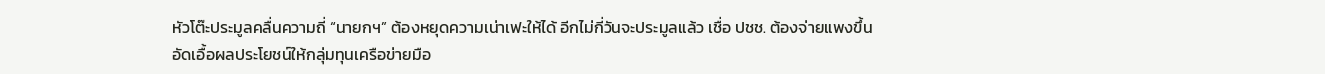หัวโต๊ะประมูลคลื่นความถี่ “นายกฯ” ต้องหยุดความเน่าเฟะให้ได้ อีกไม่กี่วันจะประมูลแล้ว เชื่อ ปชช. ต้องจ่ายแพงขึ้น อัดเอื้อผลประโยชน์ให้กลุ่มทุนเครือข่ายมือ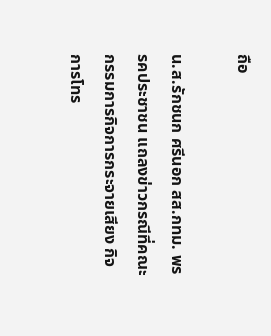ถือ

น.ส.รักชนก ศรีนอก สส.กทม. พรรคประชาชน แถลงข่าวกรณีที่คณะกรรมการกิจการกระจายเสียง กิจการโทร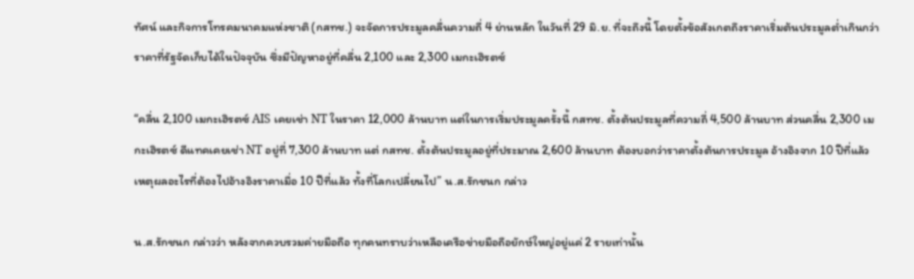ทัศน์ และกิจการโทรคมนาคมแห่งชาติ (กสทช.) จะจัดการประมูลคลื่นความถี่ 4 ย่านหลัก ในวันที่ 29 มิ.ย. ที่จะถึงนี้ โดยตั้งข้อสังเกตถึงราคาเริ่มต้นประมูลต่ำเกินกว่าราคาที่รัฐจัดเก็บได้ในปัจจุบัน ซึ่งมีปัญหาอยู่ที่คลื่น 2,100 และ 2,300 เมกะเฮิรตซ์

“คลื่น 2,100 เมกะเฮิรตซ์ AIS เคยเช่า NT ในราคา 12,000 ล้านบาท แต่ในการเริ่มประมูลครั้งนี้ กสทช. ตั้งต้นประมูลที่ความถี่ 4,500 ล้านบาท ส่วนคลื่น 2,300 เมกะเฮิรตซ์ ดีแทคเคยเช่า NT อยู่ที่ 7,300 ล้านบาท แต่ กสทช. ตั้งต้นประมูลอยู่ที่ประมาณ 2,600 ล้านบาท ต้องบอกว่าราคาตั้งต้นการประมูล อ้างอิงจาก 10 ปีที่แล้ว เหตุผลอะไรที่ต้องไปอ้างอิงราคาเมื่อ 10 ปีที่แล้ว ทั้งที่โลกเปลี่ยนไป” น.ส.รักชนก กล่าว

น.ส.รักชนก กล่าวว่า หลังจากควบรวมค่ายมือถือ ทุกคนทราบว่าเหลือเครือข่ายมือถือยักษ์ใหญ่อยู่แค่ 2 รายเท่านั้น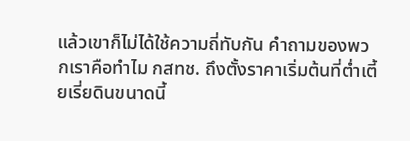แล้วเขาก็ไม่ได้ใช้ความถี่ทับกัน คำถามของพวกเราคือทำไม กสทช. ถึงตั้งราคาเริ่มต้นที่ต่ำเตี้ยเรี่ยดินขนาดนี้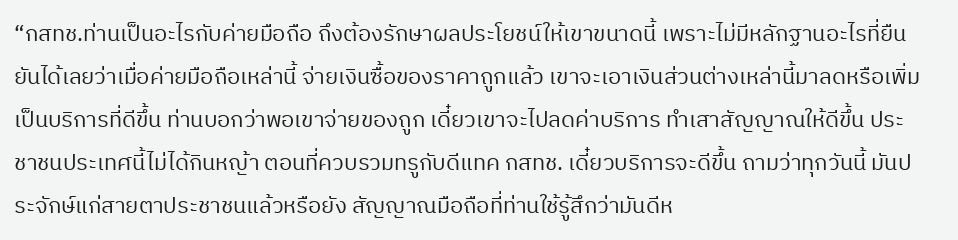“กสทช.ท่านเป็นอะไรกับค่ายมือถือ ถึงต้องรักษาผลประโยชน์ให้เขาขนาดนี้ เพราะไม่มีหลักฐานอะไรที่ยืนยันได้เลยว่าเมื่อค่ายมือถือเหล่านี้ จ่ายเงินซื้อของราคาถูกแล้ว เขาจะเอาเงินส่วนต่างเหล่านี้มาลดหรือเพิ่มเป็นบริการที่ดีขึ้น ท่านบอกว่าพอเขาจ่ายของถูก เดี๋ยวเขาจะไปลดค่าบริการ ทำเสาสัญญาณให้ดีขึ้น ประชาชนประเทศนี้ไม่ได้กินหญ้า ตอนที่ควบรวมทรูกับดีแทค กสทช. เดี๋ยวบริการจะดีขึ้น ถามว่าทุกวันนี้ มันประจักษ์แก่สายตาประชาชนแล้วหรือยัง สัญญาณมือถือที่ท่านใช้รู้สึกว่ามันดีห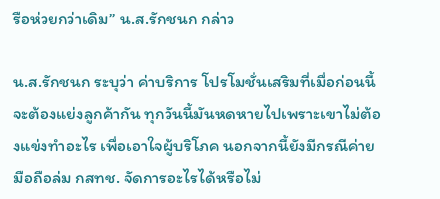รือห่วยกว่าเดิม” น.ส.รักชนก กล่าว

น.ส.รักชนก ระบุว่า ค่าบริการ โปรโมชั่นเสริมที่เมื่อก่อนนี้จะต้องแย่งลูกค้ากัน ทุกวันนี้มันหดหายไปเพราะเขาไม่ต้องแข่งทำอะไร เพื่อเอาใจผู้บริโภค นอกจากนี้ยังมีกรณีค่ายมือถือล่ม กสทช. จัดการอะไรได้หรือไม่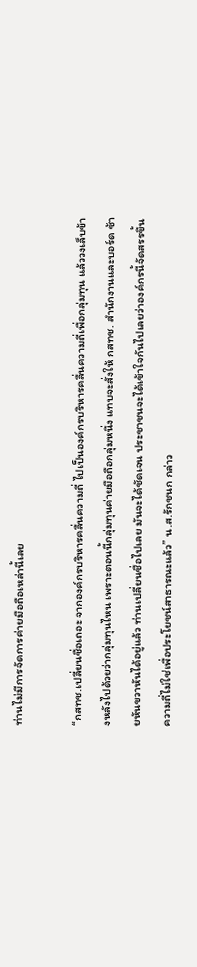ท่านไม่มีการจัดการค่ายมือถือเหล่านี้เลย

“กสทช.เปลี่ยนชื่อเถอะ จากองค์กรบริหารคลื่นความถี่ ไปเป็นองค์กรบริหารคลื่นความถี่เพื่อกลุ่มทุน แล้ววงเล็บข้างหลังไปด้วยว่ากลุ่มทุนไหน เพราะตอนนี้กลุ่มทุนค่ายมือถือกลุ่มหนึ่ง แทบจะสั่งให้ กสทช. สำนักงานและบอร์ด ซ้ายหันขวาหันได้อยู่แล้ว ท่านเปลี่ยนชื่อไปเลย มันจะได้ชัดเจน ประชาชนจะได้เข้าใจกันไปเลยว่าองค์กรนี้จัดสรรขึ้นความถี่ไม่ใช่เพื่อประโยชน์สาธารณะแล้ว” น.ส.รักชนก กล่าว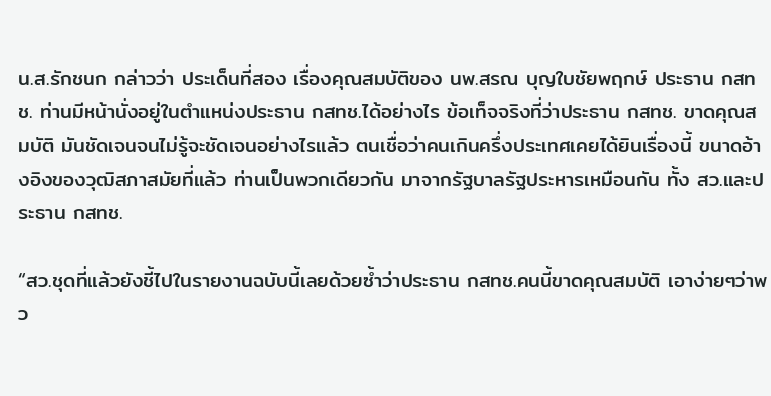น.ส.รักชนก กล่าวว่า ประเด็นที่สอง เรื่องคุณสมบัติของ นพ.สรณ บุญใบชัยพฤกษ์ ประธาน กสทช. ท่านมีหน้านั่งอยู่ในตำแหน่งประธาน กสทช.ได้อย่างไร ข้อเท็จจริงที่ว่าประธาน กสทช. ขาดคุณสมบัติ มันชัดเจนจนไม่รู้จะชัดเจนอย่างไรแล้ว ตนเชื่อว่าคนเกินครึ่งประเทศเคยได้ยินเรื่องนี้ ขนาดอ้างอิงของวุฒิสภาสมัยที่แล้ว ท่านเป็นพวกเดียวกัน มาจากรัฐบาลรัฐประหารเหมือนกัน ทั้ง สว.และประธาน กสทช.

“สว.ชุดที่แล้วยังชี้ไปในรายงานฉบับนี้เลยด้วยซ้ำว่าประธาน กสทช.คนนี้ขาดคุณสมบัติ เอาง่ายๆว่าพว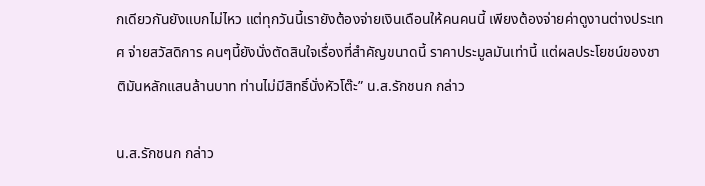กเดียวกันยังแบกไม่ไหว แต่ทุกวันนี้เรายังต้องจ่ายเงินเดือนให้คนคนนี้ เพียงต้องจ่ายค่าดูงานต่างประเทศ จ่ายสวัสดิการ คนๆนี้ยังนั่งตัดสินใจเรื่องที่สำคัญขนาดนี้ ราคาประมูลมันเท่านี้ แต่ผลประโยชน์ของชาติมันหลักแสนล้านบาท ท่านไม่มีสิทธิ์นั่งหัวโต๊ะ” น.ส.รักชนก กล่าว

น.ส.รักชนก กล่าว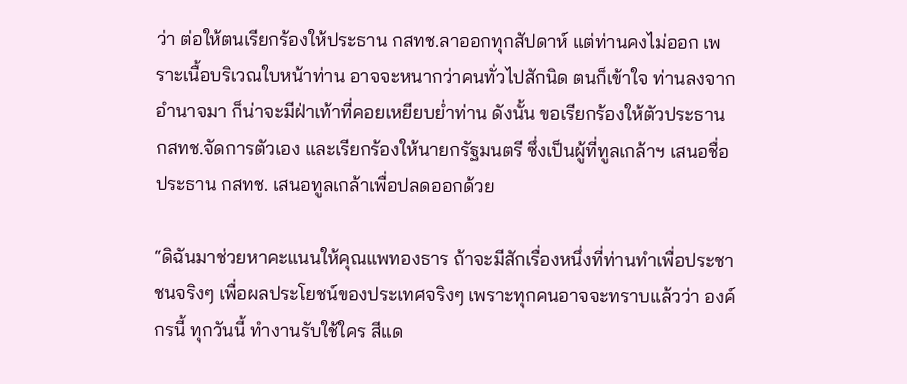ว่า ต่อให้ตนเรียกร้องให้ประธาน กสทช.ลาออกทุกสัปดาห์ แต่ท่านคงไม่ออก เพราะเนื้อบริเวณใบหน้าท่าน อาจจะหนากว่าคนทั่วไปสักนิด ตนก็เข้าใจ ท่านลงจากอำนาจมา ก็น่าจะมีฝ่าเท้าที่คอยเหยียบย่ำท่าน ดังนั้น ขอเรียกร้องให้ตัวประธาน กสทช.จัดการตัวเอง และเรียกร้องให้นายกรัฐมนตรี ซึ่งเป็นผู้ที่ทูลเกล้าฯ เสนอชื่อ ประธาน กสทช. เสนอทูลเกล้าเพื่อปลดออกด้วย

“ดิฉันมาช่วยหาคะแนนให้คุณแพทองธาร ถ้าจะมีสักเรื่องหนึ่งที่ท่านทำเพื่อประชาชนจริงๆ เพื่อผลประโยชน์ของประเทศจริงๆ เพราะทุกคนอาจจะทราบแล้วว่า องค์กรนี้ ทุกวันนี้ ทำงานรับใช้ใคร สีแด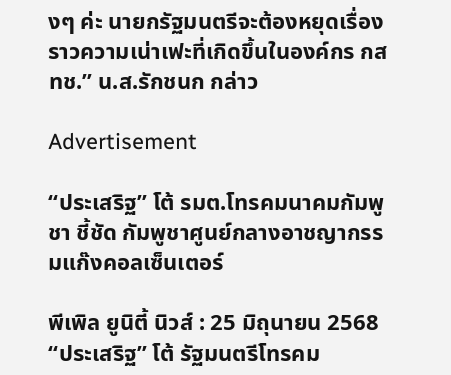งๆ ค่ะ นายกรัฐมนตรีจะต้องหยุดเรื่องราวความเน่าเฟะที่เกิดขึ้นในองค์กร กสทช.” น.ส.รักชนก กล่าว

Advertisement

“ประเสริฐ” โต้ รมต.โทรคมนาคมกัมพูชา ชี้ชัด กัมพูชาศูนย์กลางอาชญากรรมแก๊งคอลเซ็นเตอร์

พีเพิล ยูนิตี้ นิวส์ : 25 มิถุนายน 2568 “ประเสริฐ” โต้ รัฐมนตรีโทรคม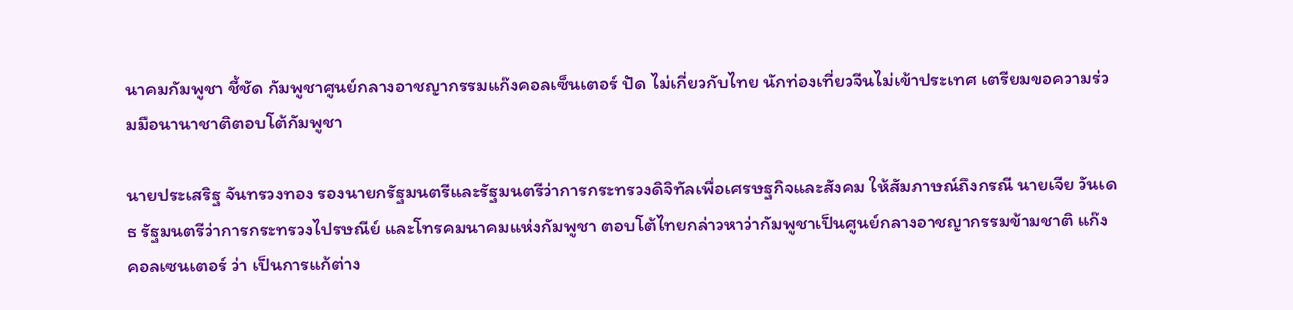นาคมกัมพูชา ชี้ชัด กัมพูชาศูนย์กลางอาชญากรรมแก๊งคอลเซ็นเตอร์ ปัด ไม่เกี่ยวกับไทย นักท่องเที่ยวจีนไม่เข้าประเทศ เตรียมขอความร่วมมือนานาชาติตอบโต้กัมพูชา

นายประเสริฐ จันทรวงทอง รองนายกรัฐมนตรีและรัฐมนตรีว่าการกระทรวงดิจิทัลเพื่อเศรษฐกิจและสังคม ให้สัมภาษณ์ถึงกรณี นายเจีย วันเดธ รัฐมนตรีว่าการกระทรวงไปรษณีย์ และโทรคมนาคมแห่งกัมพูชา ตอบโต้ไทยกล่าวหาว่ากัมพูชาเป็นศูนย์กลางอาชญากรรมข้ามชาติ แก๊งคอลเซนเตอร์ ว่า เป็นการแก้ต่าง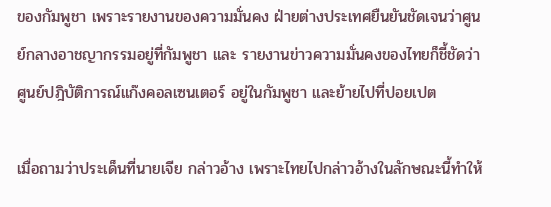ของกัมพูชา เพราะรายงานของความมั่นคง ฝ่ายต่างประเทศยืนยันชัดเจนว่าศูนย์กลางอาชญากรรมอยู่ที่กัมพูชา และ รายงานข่าวความมั่นคงของไทยก็ชี้ชัดว่าศูนย์ปฎิบัติการณ์แก๊งคอลเซนเตอร์ อยู่ในกัมพูชา และย้ายไปที่ปอยเปต

เมื่อถามว่าประเด็นที่นายเจีย กล่าวอ้าง เพราะไทยไปกล่าวอ้างในลักษณะนี้ทำให้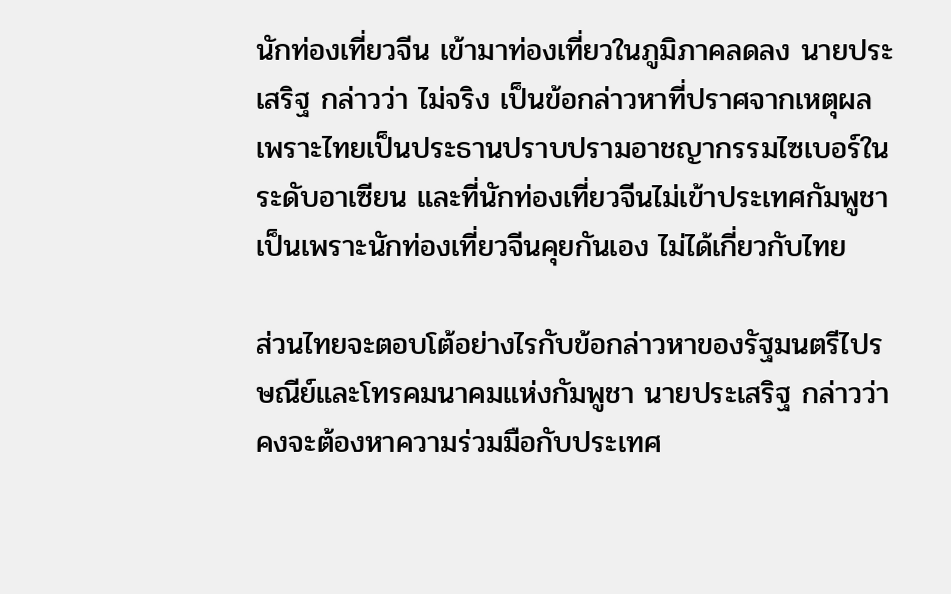นักท่องเที่ยวจีน เข้ามาท่องเที่ยวในภูมิภาคลดลง นายประเสริฐ กล่าวว่า ไม่จริง เป็นข้อกล่าวหาที่ปราศจากเหตุผล เพราะไทยเป็นประธานปราบปรามอาชญากรรมไซเบอร์ในระดับอาเซียน และที่นักท่องเที่ยวจีนไม่เข้าประเทศกัมพูชา เป็นเพราะนักท่องเที่ยวจีนคุยกันเอง ไม่ได้เกี่ยวกับไทย

ส่วนไทยจะตอบโต้อย่างไรกับข้อกล่าวหาของรัฐมนตรีไปรษณีย์และโทรคมนาคมแห่งกัมพูชา นายประเสริฐ กล่าวว่า คงจะต้องหาความร่วมมือกับประเทศ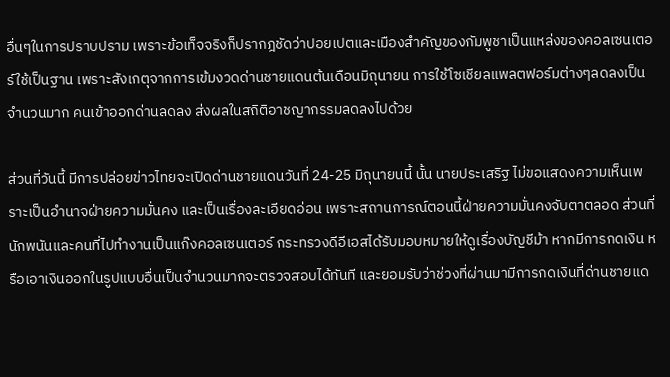อื่นๆในการปราบปราม เพราะข้อเท็จจริงก็ปรากฎชัดว่าปอยเปตและเมืองสำคัญของกัมพูชาเป็นแหล่งของคอลเซนเตอร์ใช้เป็นฐาน เพราะสังเกตุจากการเข้มงวดด่านชายแดนต้นเดือนมิถุนายน การใช้โซเชียลแพลตฟอร์มต่างๆลดลงเป็นจำนวนมาก คนเข้าออกด่านลดลง ส่งผลในสถิติอาชญากรรมลดลงไปด้วย

ส่วนที่วันนี้ มีการปล่อยข่าวไทยจะเปิดด่านชายแดนวันที่ 24-25 มิถุนายนนี้ นั้น นายประเสริฐ ไม่ขอแสดงความเห็นเพราะเป็นอำนาจฝ่ายความมั่นคง และเป็นเรื่องละเอียดอ่อน เพราะสถานการณ์ตอนนี้ฝ่ายความมั่นคงจับตาตลอด ส่วนที่นักพนันและคนที่ไปทำงานเป็นแก๊งคอลเซนเตอร์ กระทรวงดีอีเอสได้รับมอบหมายให้ดูเรื่องบัญชีม้า หากมีการกดเงิน หรือเอาเงินออกในรูปแบบอื่นเป็นจำนวนมากจะตรวจสอบได้ทันที และยอมรับว่าช่วงที่ผ่านมามีการกดเงินที่ด่านชายแด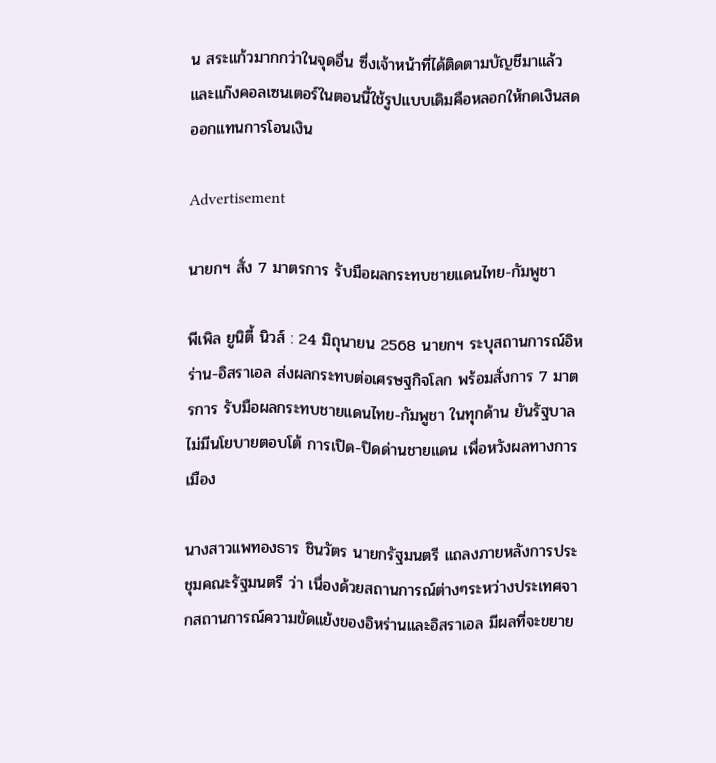น สระแก้วมากกว่าในจุดอื่น ซึ่งเจ้าหน้าที่ได้ติดตามบัญชีมาแล้ว และแก๊งคอลเซนเตอร์ในตอนนี้ใช้รูปแบบเดิมคือหลอกให้กดเงินสดออกแทนการโอนเงิน

Advertisement

นายกฯ สั่ง 7 มาตรการ รับมือผลกระทบชายแดนไทย-กัมพูชา

พีเพิล ยูนิตี้ นิวส์ : 24 มิถุนายน 2568 นายกฯ ระบุสถานการณ์อิหร่าน-อิสราเอล ส่งผลกระทบต่อเศรษฐกิจโลก พร้อมสั่งการ 7 มาตรการ รับมือผลกระทบชายแดนไทย-กัมพูชา ในทุกด้าน ยันรัฐบาลไม่มีนโยบายตอบโต้ การเปิด-ปิดด่านชายแดน เพื่อหวังผลทางการเมือง

นางสาวแพทองธาร ชินวัตร นายกรัฐมนตรี แถลงภายหลังการประชุมคณะรัฐมนตรี ว่า เนื่องด้วยสถานการณ์ต่างๆระหว่างประเทศจากสถานการณ์ความขัดแย้งของอิหร่านและอิสราเอล มีผลที่จะขยาย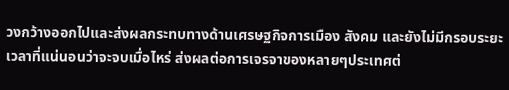วงกว้างออกไปและส่งผลกระทบทางด้านเศรษฐกิจการเมือง สังคม และยังไม่มีกรอบระยะเวลาที่แน่นอนว่าจะจบเมื่อไหร่ ส่งผลต่อการเจรจาของหลายๆประเทศต่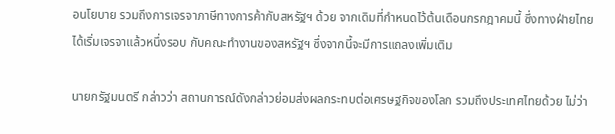อนโยบาย รวมถึงการเจรจาภาษีทางการค้ากับสหรัฐฯ ด้วย จากเดิมที่กำหนดไว้ต้นเดือนกรกฎาคมนี้ ซึ่งทางฝ่ายไทยได้เริ่มเจรจาแล้วหนึ่งรอบ กับคณะทำงานของสหรัฐฯ ซึ่งจากนี้จะมีการแถลงเพิ่มเติม

นายกรัฐมนตรี กล่าวว่า สถานการณ์ดังกล่าวย่อมส่งผลกระทบต่อเศรษฐกิจของโลก รวมถึงประเทศไทยด้วย ไม่ว่า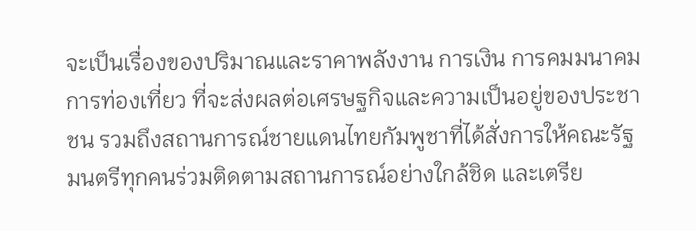จะเป็นเรื่องของปริมาณและราคาพลังงาน การเงิน การคมมนาคม การท่องเที่ยว ที่จะส่งผลต่อเศรษฐกิจและความเป็นอยู่ของประชาชน รวมถึงสถานการณ์ชายแดนไทยกัมพูชาที่ได้สั่งการให้คณะรัฐมนตรีทุกคนร่วมติดตามสถานการณ์อย่างใกล้ชิด และเตรีย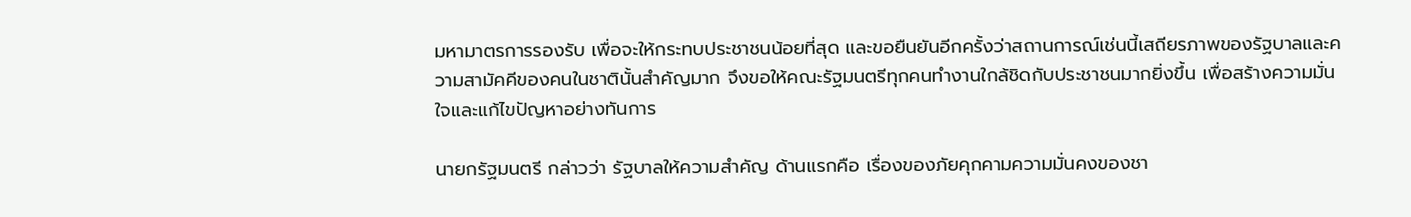มหามาตรการรองรับ เพื่อจะให้กระทบประชาชนน้อยที่สุด และขอยืนยันอีกครั้งว่าสถานการณ์เช่นนี้เสถียรภาพของรัฐบาลและความสามัคคีของคนในชาตินั้นสำคัญมาก จึงขอให้คณะรัฐมนตรีทุกคนทำงานใกล้ชิดกับประชาชนมากยิ่งขึ้น เพื่อสร้างความมั่นใจและแก้ไขปัญหาอย่างทันการ

นายกรัฐมนตรี กล่าวว่า รัฐบาลให้ความสำคัญ ด้านแรกคือ เรื่องของภัยคุกคามความมั่นคงของชา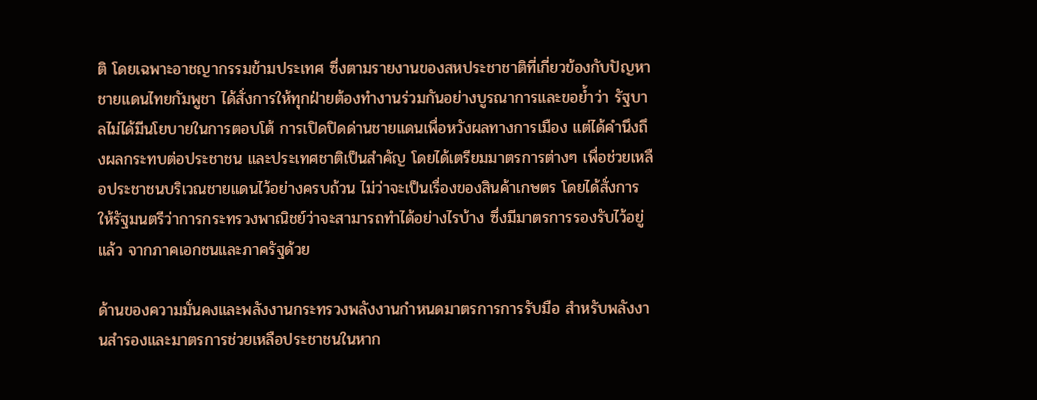ติ โดยเฉพาะอาชญากรรมข้ามประเทศ ซึ่งตามรายงานของสหประชาชาติที่เกี่ยวข้องกับปัญหาชายแดนไทยกัมพูชา ได้สั่งการให้ทุกฝ่ายต้องทำงานร่วมกันอย่างบูรณาการและขอย้ำว่า รัฐบาลไม่ได้มีนโยบายในการตอบโต้ การเปิดปิดด่านชายแดนเพื่อหวังผลทางการเมือง แต่ได้คำนึงถึงผลกระทบต่อประชาชน และประเทศชาติเป็นสำคัญ โดยได้เตรียมมาตรการต่างๆ เพื่อช่วยเหลือประชาชนบริเวณชายแดนไว้อย่างครบถ้วน ไม่ว่าจะเป็นเรื่องของสินค้าเกษตร โดยได้สั่งการให้รัฐมนตรีว่าการกระทรวงพาณิชย์ว่าจะสามารถทำได้อย่างไรบ้าง ซึ่งมีมาตรการรองรับไว้อยู่แล้ว จากภาคเอกชนและภาครัฐด้วย

ด้านของความมั่นคงและพลังงานกระทรวงพลังงานกำหนดมาตรการการรับมือ สำหรับพลังงานสำรองและมาตรการช่วยเหลือประชาชนในหาก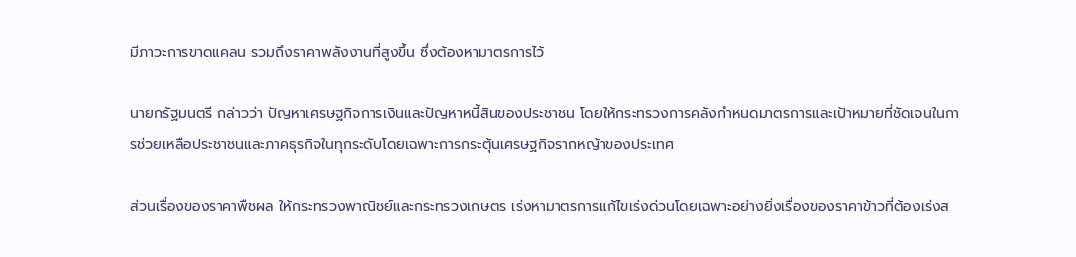มีภาวะการขาดแคลน รวมถึงราคาพลังงานที่สูงขึ้น ซึ่งต้องหามาตรการไว้

นายกรัฐมนตรี กล่าวว่า ปัญหาเศรษฐกิจการเงินและปัญหาหนี้สินของประชาชน โดยให้กระทรวงการคลังกำหนดมาตรการและเป้าหมายที่ชัดเจนในการช่วยเหลือประชาชนและภาคธุรกิจในทุกระดับโดยเฉพาะการกระตุ้นเศรษฐกิจรากหญ้าของประเทศ

ส่วนเรื่องของราคาพืชผล ให้กระทรวงพาณิชย์และกระทรวงเกษตร เร่งหามาตรการแก้ไขเร่งด่วนโดยเฉพาะอย่างยิ่งเรื่องของราคาข้าวที่ต้องเร่งส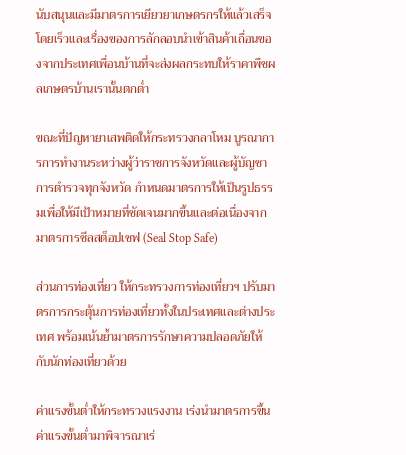นับสนุนและมีมาตรการเยียวยาเกษตรกรให้แล้วเสร็จโดยเร็วและเรื่องของการลักลอบนำเข้าสินค้าเถื่อนของจากประเทศเพื่อนบ้านที่จะส่งผลกระทบให้ราคาพืชผลเกษตรบ้านเรานั้นตกต่ำ

ขณะที่ปัญหายาเสพติดให้กระทรวงกลาโหม บูรณาการการทำงานระหว่างผู้ว่าราชการจังหวัดและผู้บัญชาการตำรวจทุกจังหวัด กำหนดมาตรการให้เป็นรูปธรรมเพื่อให้มีเป้าหมายที่ชัดเจนมากขึ้นและต่อเนื่องจากมาตรการซีลสต็อปเซฟ (Seal Stop Safe)

ส่วนการท่องเที่ยว ให้กระทรวงการท่องเที่ยวฯ ปรับมาตรการกระตุ้นการท่องเที่ยวทั้งในประเทศและต่างประเทศ พร้อมเน้นย้ำมาตรการรักษาความปลอดภัยให้กับนักท่องเที่ยวด้วย

ค่าแรงขั้นต่ำให้กระทรวงแรงงาน เร่งนำมาตรการขึ้นค่าแรงขั้นต่ำมาพิจารณาเร่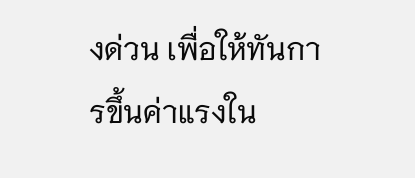งด่วน เพื่อให้ทันการขึ้นค่าแรงใน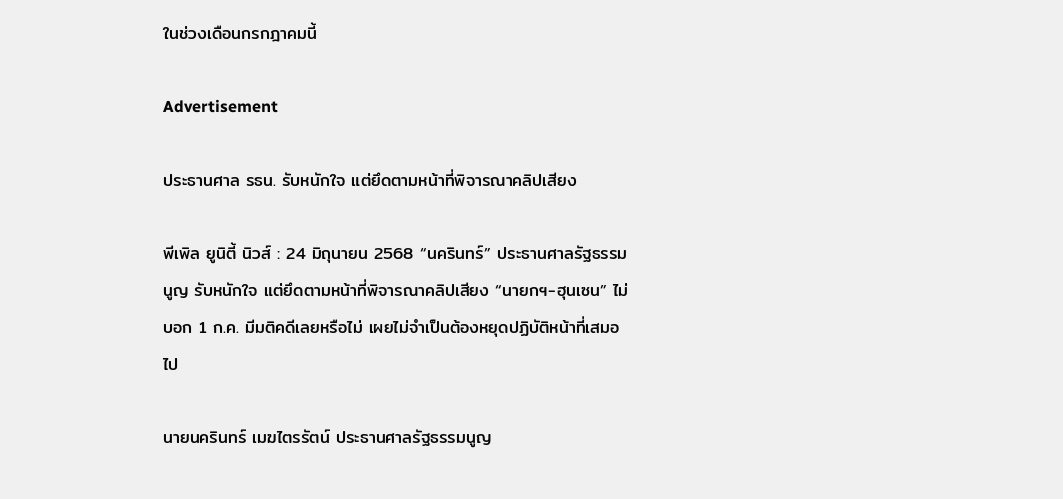ในช่วงเดือนกรกฎาคมนี้

Advertisement

ประธานศาล รธน. รับหนักใจ แต่ยึดตามหน้าที่พิจารณาคลิปเสียง

พีเพิล ยูนิตี้ นิวส์ : 24 มิถุนายน 2568 “นครินทร์” ประธานศาลรัฐธรรมนูญ รับหนักใจ แต่ยึดตามหน้าที่พิจารณาคลิปเสียง “นายกฯ-ฮุนเซน” ไม่บอก 1 ก.ค. มีมติคดีเลยหรือไม่ เผยไม่จำเป็นต้องหยุดปฏิบัติหน้าที่เสมอไป

นายนครินทร์ เมฆไตรรัตน์ ประธานศาลรัฐธรรมนูญ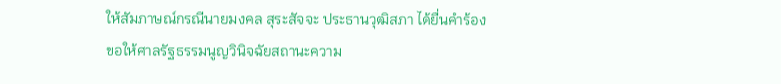ให้สัมภาษณ์กรณีนายมงคล สุระสัจจะ ประธานวุฒิสภา ได้ยื่นคำร้องขอให้ศาลรัฐธรรมนูญวินิจฉัยสถานะความ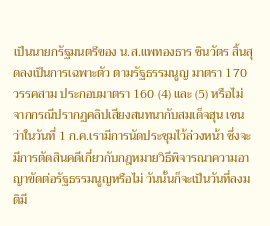เป็นนายกรัฐมนตรีของ น.ส.แพทองธาร ชินวัตร สิ้นสุดลงเป็นการเฉพาะตัว ตามรัฐธรรมนูญ มาตรา 170 วรรคสาม ประกอบมาตรา 160 (4) และ (5) หรือไม่ จากกรณีปรากฏคลิปเสียงสนทนากับสมเด็จฮุน เซน ว่าในวันที่ 1 ก.ค.เรามีการนัดประชุมไว้ล่วงหน้า ซึ่งจะมีการตัดสินคดีเกี่ยวกับกฎหมายวิธีพิจารณาความอาญาขัดต่อรัฐธรรมนูญหรือไม่ วันนั้นก็จะเป็นวันที่ลงมติมี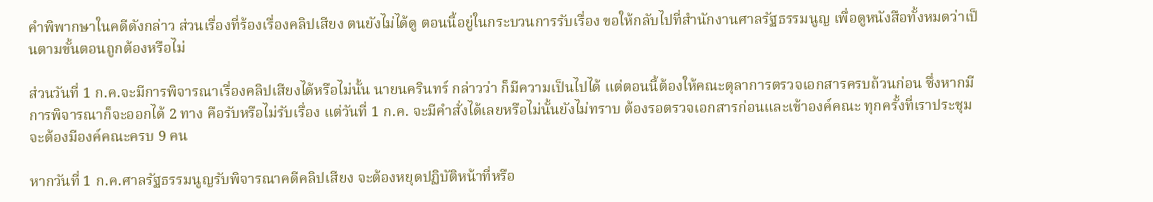คำพิพากษาในคดีดังกล่าว ส่วนเรื่องที่ร้องเรื่องคลิปเสียง ตนยังไม่ได้ดู ตอนนี้อยู่ในกระบวนการรับเรื่อง ขอให้กลับไปที่สำนักงานศาลรัฐธรรมนูญ เพื่อดูหนังสือทั้งหมดว่าเป็นตามขั้นตอนถูกต้องหรือไม่

ส่วนวันที่ 1 ก.ค.จะมีการพิจารณาเรื่องคลิปเสียงได้หรือไม่นั้น นายนครินทร์ กล่าวว่า ก็มีความเป็นไปได้ แต่ตอนนี้ต้องให้คณะตุลาการตรวจเอกสารครบถ้วนก่อน ซึ่งหากมีการพิจารณาก็จะออกได้ 2 ทาง คือรับหรือไม่รับเรื่อง แต่วันที่ 1 ก.ค. จะมีคำสั่งได้เลยหรือไม่นั้นยังไม่ทราบ ต้องรอตรวจเอกสารก่อนและเข้าองค์คณะ ทุกครั้งที่เราประชุมจะต้องมีองค์คณะครบ 9 คน

หากวันที่ 1 ก.ค.ศาลรัฐธรรมนูญรับพิจารณาคดีคลิปเสียง จะต้องหยุดปฏิบัติหน้าที่หรือ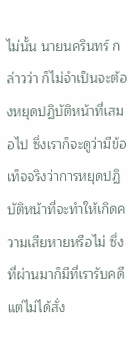ไม่นั้น นายนครินทร์ กล่าวว่า ก็ไม่จำเป็นจะต้องหยุดปฏิบัติหน้าที่เสมอไป ซึ่งเราก็จะดูว่ามีข้อเท็จจริงว่าการหยุดปฏิบัติหน้าที่จะทำให้เกิดความเสียหายหรือไม่ ซึ่งที่ผ่านมาก็มีที่เรารับคดี แต่ไม่ได้สั่ง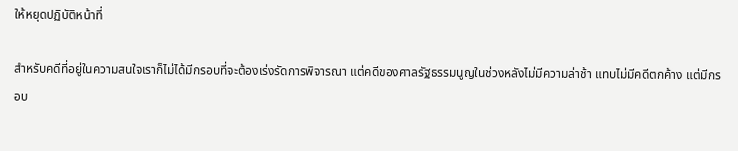ให้หยุดปฏิบัติหน้าที่

สำหรับคดีที่อยู่ในความสนใจเราก็ไม่ได้มีกรอบที่จะต้องเร่งรัดการพิจารณา แต่คดีของศาลรัฐธรรมนูญในช่วงหลังไม่มีความล่าช้า แทบไม่มีคดีตกค้าง แต่มีกรอบ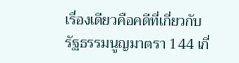เรื่องเดียวคือคดีที่เกี่ยวกับรัฐธรรมนูญมาตรา 144 เกี่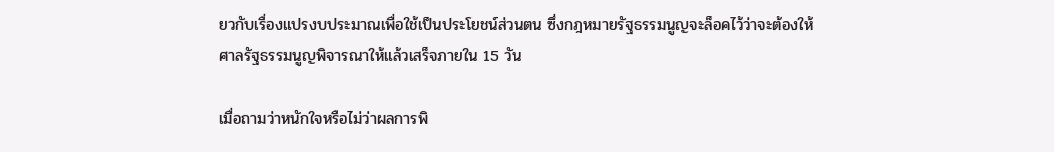ยวกับเรื่องแปรงบประมาณเพื่อใช้เป็นประโยชน์ส่วนตน ซึ่งกฎหมายรัฐธรรมนูญจะล็อคไว้ว่าจะต้องให้ศาลรัฐธรรมนูญพิจารณาให้แล้วเสร็จภายใน 15 วัน

เมื่อถามว่าหนักใจหรือไม่ว่าผลการพิ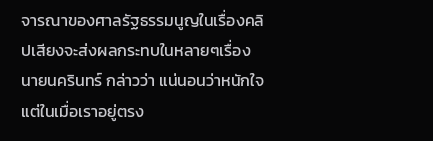จารณาของศาลรัฐธรรมนูญในเรื่องคลิปเสียงจะส่งผลกระทบในหลายๆเรื่อง นายนครินทร์ กล่าวว่า แน่นอนว่าหนักใจ แต่ในเมื่อเราอยู่ตรง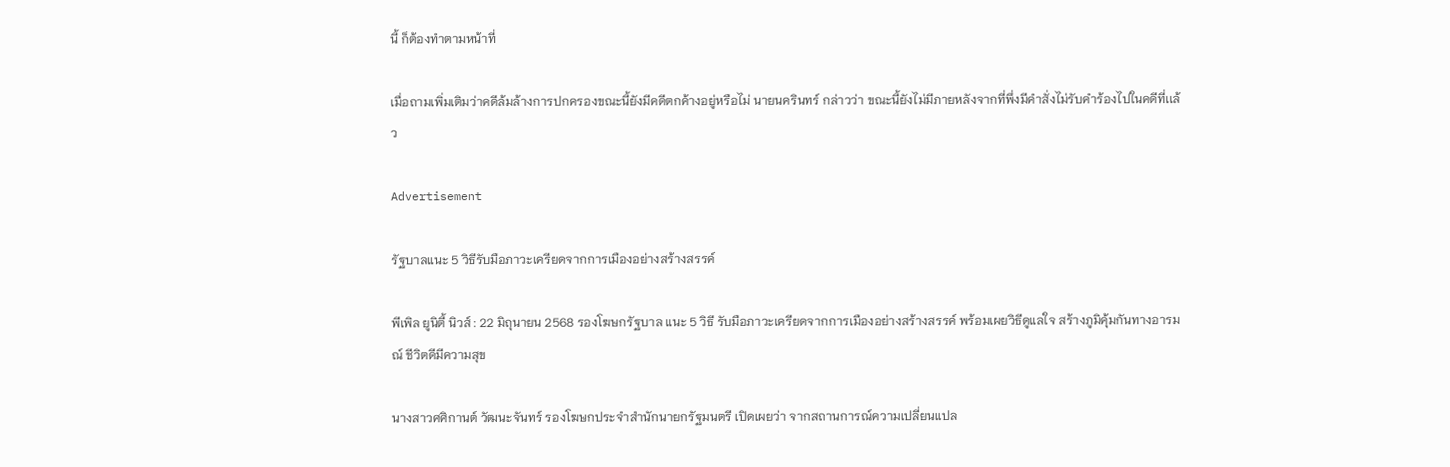นี้ ก็ต้องทำตามหน้าที่

เมื่อถามเพิ่มเติมว่าคดีล้มล้างการปกครองขณะนี้ยังมีคดีตกค้างอยู่หรือไม่ นายนครินทร์ กล่าวว่า ขณะนี้ยังไม่มีภายหลังจากที่พึ่งมีคำสั่งไม่รับคำร้องไปในคดีที่เเล้ว

Advertisement

รัฐบาลแนะ 5 วิธีรับมือภาวะเครียดจากการเมืองอย่างสร้างสรรค์

พีเพิล ยูนิตี้ นิวส์ : 22 มิถุนายน 2568 รองโฆษกรัฐบาล แนะ 5 วิธี รับมือภาวะเครียดจากการเมืองอย่างสร้างสรรค์ พร้อมเผยวิธีดูแลใจ สร้างภูมิคุ้มกันทางอารมณ์ ชีวิตดีมีความสุข

นางสาวศศิกานต์ วัฒนะจันทร์ รองโฆษกประจำสำนักนายกรัฐมนตรี เปิดเผยว่า จากสถานการณ์ความเปลี่ยนแปล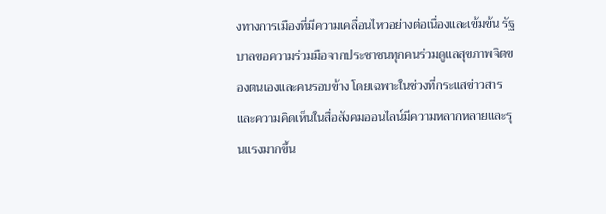งทางการเมืองที่มีความเคลื่อนไหวอย่างต่อเนื่องและเข้มข้น รัฐบาลขอความร่วมมือจากประชาชนทุกคนร่วมดูแลสุขภาพจิตของตนเองและคนรอบข้าง โดยเฉพาะในช่วงที่กระแสข่าวสารและความคิดเห็นในสื่อสังคมออนไลน์มีความหลากหลายและรุนแรงมากขึ้น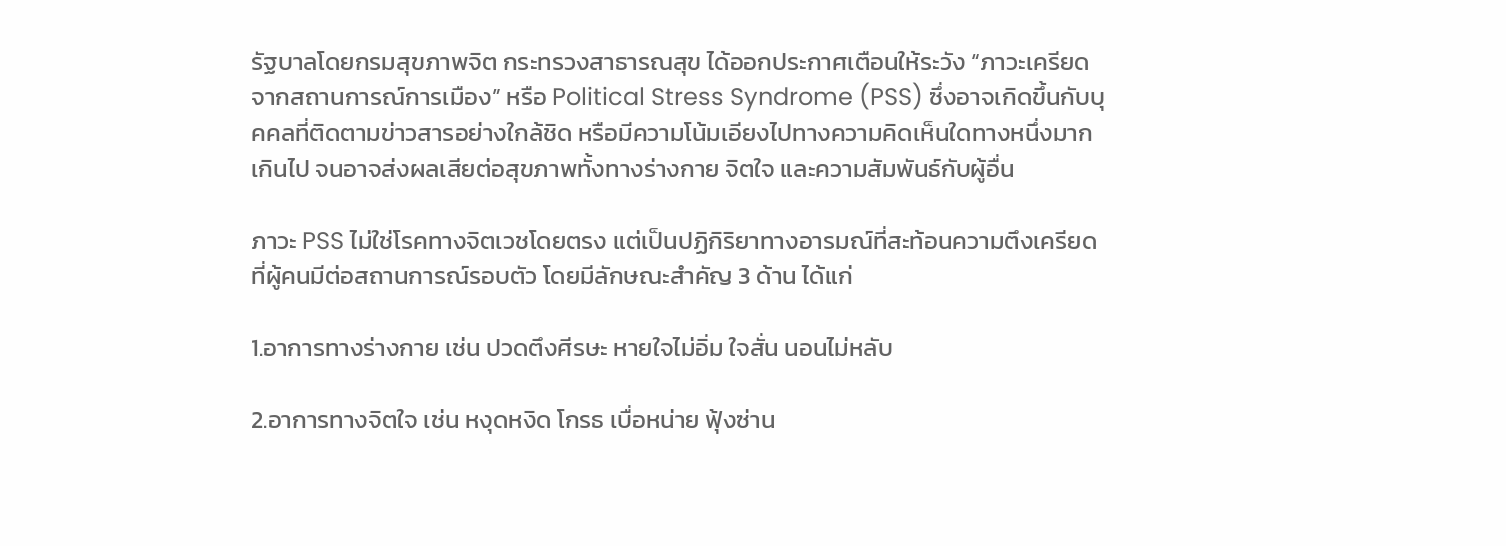รัฐบาลโดยกรมสุขภาพจิต กระทรวงสาธารณสุข ได้ออกประกาศเตือนให้ระวัง “ภาวะเครียดจากสถานการณ์การเมือง” หรือ Political Stress Syndrome (PSS) ซึ่งอาจเกิดขึ้นกับบุคคลที่ติดตามข่าวสารอย่างใกล้ชิด หรือมีความโน้มเอียงไปทางความคิดเห็นใดทางหนึ่งมากเกินไป จนอาจส่งผลเสียต่อสุขภาพทั้งทางร่างกาย จิตใจ และความสัมพันธ์กับผู้อื่น

ภาวะ PSS ไม่ใช่โรคทางจิตเวชโดยตรง แต่เป็นปฏิกิริยาทางอารมณ์ที่สะท้อนความตึงเครียดที่ผู้คนมีต่อสถานการณ์รอบตัว โดยมีลักษณะสำคัญ 3 ด้าน ได้แก่

1.อาการทางร่างกาย เช่น ปวดตึงศีรษะ หายใจไม่อิ่ม ใจสั่น นอนไม่หลับ

2.อาการทางจิตใจ เช่น หงุดหงิด โกรธ เบื่อหน่าย ฟุ้งซ่าน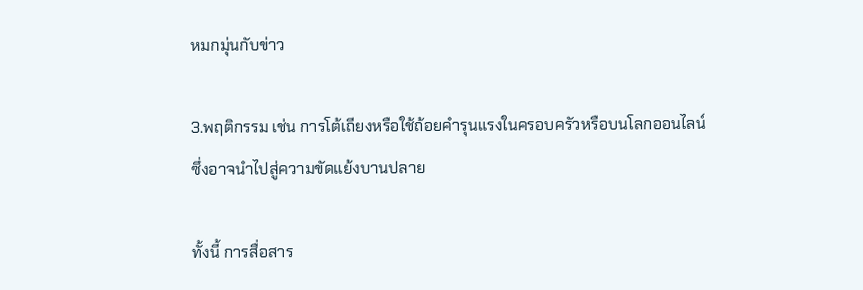หมกมุ่นกับข่าว

3.พฤติกรรม เช่น การโต้เถียงหรือใช้ถ้อยคำรุนแรงในครอบครัวหรือบนโลกออนไลน์ ซึ่งอาจนำไปสู่ความขัดแย้งบานปลาย

ทั้งนี้ การสื่อสาร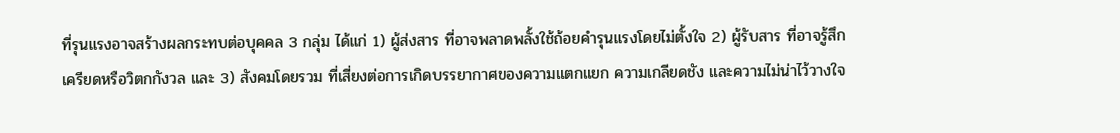ที่รุนแรงอาจสร้างผลกระทบต่อบุคคล 3 กลุ่ม ได้แก่ 1) ผู้ส่งสาร ที่อาจพลาดพลั้งใช้ถ้อยคำรุนแรงโดยไม่ตั้งใจ 2) ผู้รับสาร ที่อาจรู้สึกเครียดหรือวิตกกังวล และ 3) สังคมโดยรวม ที่เสี่ยงต่อการเกิดบรรยากาศของความแตกแยก ความเกลียดชัง และความไม่น่าไว้วางใจ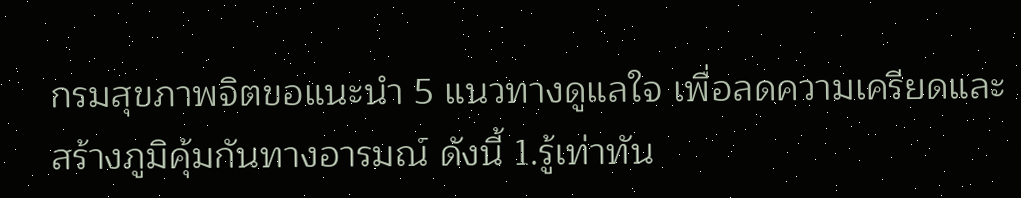กรมสุขภาพจิตขอแนะนำ 5 แนวทางดูแลใจ เพื่อลดความเครียดและสร้างภูมิคุ้มกันทางอารมณ์ ดังนี้ 1.รู้เท่าทัน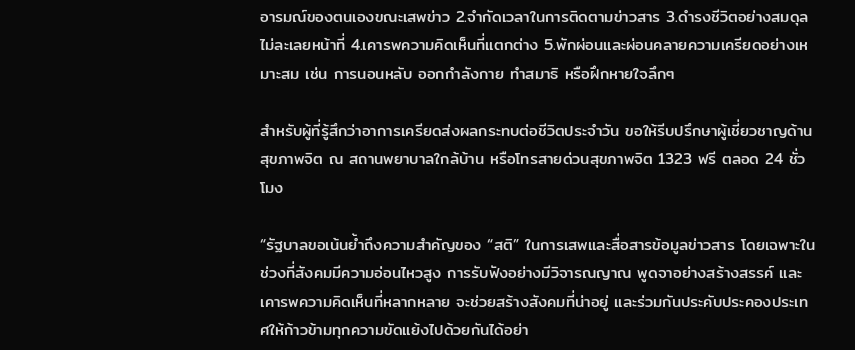อารมณ์ของตนเองขณะเสพข่าว 2.จำกัดเวลาในการติดตามข่าวสาร 3.ดำรงชีวิตอย่างสมดุล ไม่ละเลยหน้าที่ 4.เคารพความคิดเห็นที่แตกต่าง 5.พักผ่อนและผ่อนคลายความเครียดอย่างเหมาะสม เช่น การนอนหลับ ออกกำลังกาย ทำสมาธิ หรือฝึกหายใจลึกๆ

สำหรับผู้ที่รู้สึกว่าอาการเครียดส่งผลกระทบต่อชีวิตประจำวัน ขอให้รีบปรึกษาผู้เชี่ยวชาญด้านสุขภาพจิต ณ สถานพยาบาลใกล้บ้าน หรือโทรสายด่วนสุขภาพจิต 1323 ฟรี ตลอด 24 ชั่วโมง

“รัฐบาลขอเน้นย้ำถึงความสำคัญของ “สติ” ในการเสพและสื่อสารข้อมูลข่าวสาร โดยเฉพาะในช่วงที่สังคมมีความอ่อนไหวสูง การรับฟังอย่างมีวิจารณญาณ พูดจาอย่างสร้างสรรค์ และเคารพความคิดเห็นที่หลากหลาย จะช่วยสร้างสังคมที่น่าอยู่ และร่วมกันประคับประคองประเทศให้ก้าวข้ามทุกความขัดแย้งไปด้วยกันได้อย่า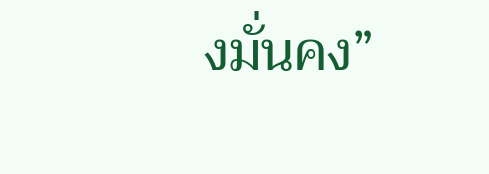งมั่นคง”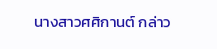นางสาวศศิกานต์ กล่าว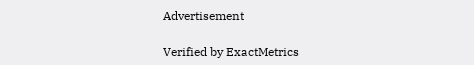Advertisement

Verified by ExactMetrics